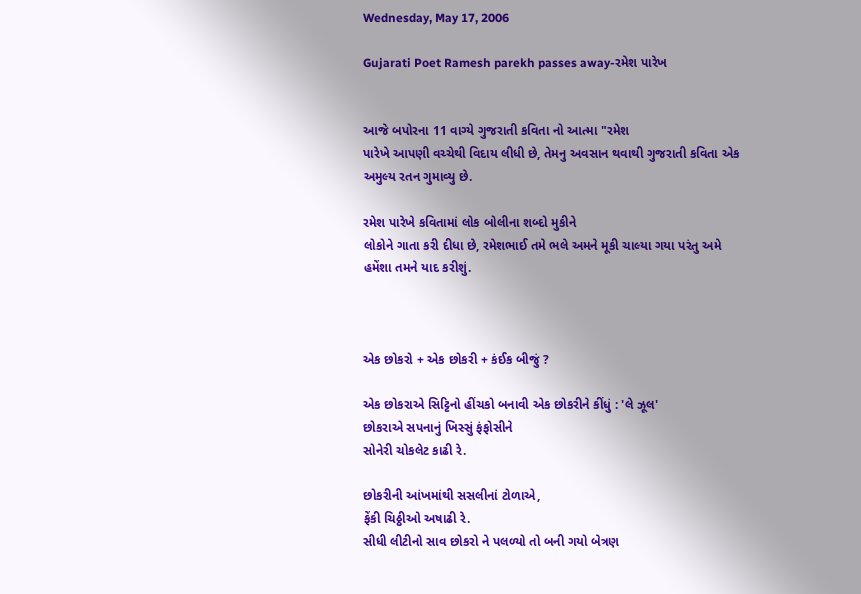Wednesday, May 17, 2006

Gujarati Poet Ramesh parekh passes away-રમેશ પારેખ


આજે બપોરના 11 વાગ્યે ગુજરાતી કવિતા નો આત્મા "રમેશ
પારેખે આપણી વચ્ચેથી વિદાય લીધી છે, તેમનુ અવસાન થવાથી ગુજરાતી કવિતા એક
અમુલ્ય રતન ગુમાવ્યુ છે.

રમેશ પારેખે કવિતામાં લોક બોલીના શબ્દો મુકીને
લોકોને ગાતા કરી દીધા છે, રમેશભાઈ તમે ભલે અમને મૂકી ચાલ્યા ગયા પરંતુ અમે
હમેંશા તમને યાદ કરીશું.



એક છોકરો + એક છોકરી + કંઈક બીજું ?

એક છોકરાએ સિટ્ટિનો હીંચકો બનાવી એક છોકરીને કીંધું : 'લે ઝૂલ'
છોકરાએ સપનાનું ખિસ્સું ફંફોસીને
સોનેરી ચોકલેટ કાઢી રે.

છોકરીની આંખમાંથી સસલીનાં ટોળાએ,
ફેંકી ચિઠ્ઠીઓ અષાઢી રે.
સીધી લીટીનો સાવ છોકરો ને પલળ્યો તો બની ગયો બેત્રણ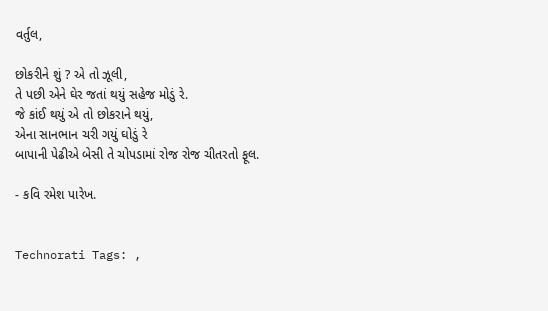વર્તુલ,

છોકરીને શું ? એ તો ઝૂલી,
તે પછી એને ઘેર જતાં થયું સહેજ મોડું રે.
જે કાંઈ થયું એ તો છોકરાને થયું,
એના સાનભાન ચરી ગયું ઘોડું રે
બાપાની પેઢીએ બેસી તે ચોપડામાં રોજ રોજ ચીતરતો ફૂલ.

- કવિ રમેશ પારેખ.


Technorati Tags: ,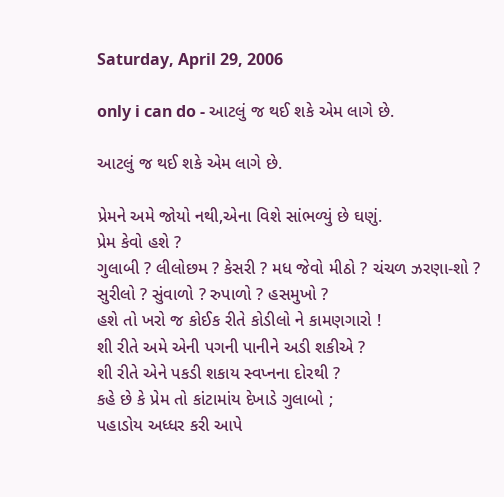Saturday, April 29, 2006

only i can do - આટલું જ થઈ શકે એમ લાગે છે.

આટલું જ થઈ શકે એમ લાગે છે.

પ્રેમને અમે જોયો નથી,એના વિશે સાંભળ્યું છે ઘણું.
પ્રેમ કેવો હશે ?
ગુલાબી ? લીલોછમ ? કેસરી ? મધ જેવો મીઠો ? ચંચળ ઝરણા-શો ?
સુરીલો ? સુંવાળો ? રુપાળો ? હસમુખો ?
હશે તો ખરો જ કોઈક રીતે કોડીલો ને કામણગારો !
શી રીતે અમે એની પગની પાનીને અડી શકીએ ?
શી રીતે એને પકડી શકાય સ્વપ્નના દોરથી ?
કહે છે કે પ્રેમ તો કાંટામાંય દેખાડે ગુલાબો ;
પહાડોય અધ્ધર કરી આપે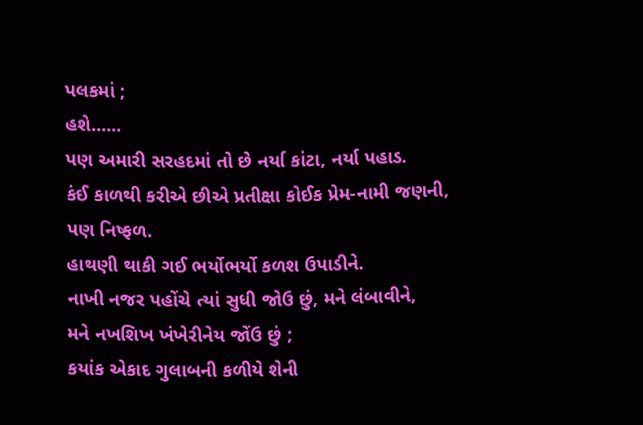પલકમાં ;
હશે......
પણ અમારી સરહદમાં તો છે નર્યા કાંટા, નર્યા પહાડ.
કંઈ કાળથી કરીએ છીએ પ્રતીક્ષા કોઈક પ્રેમ-નામી જણની,
પણ નિષ્ફળ.
હાથણી થાકી ગઈ ભર્યોભર્યો કળશ ઉપાડીને.
નાખી નજર પહોંચે ત્યાં સુધી જોઉ છું, મને લંબાવીને,
મને નખશિખ ખંખેરીનેય જોંઉ છું ;
કયાંક એકાદ ગુલાબની કળીયે શેની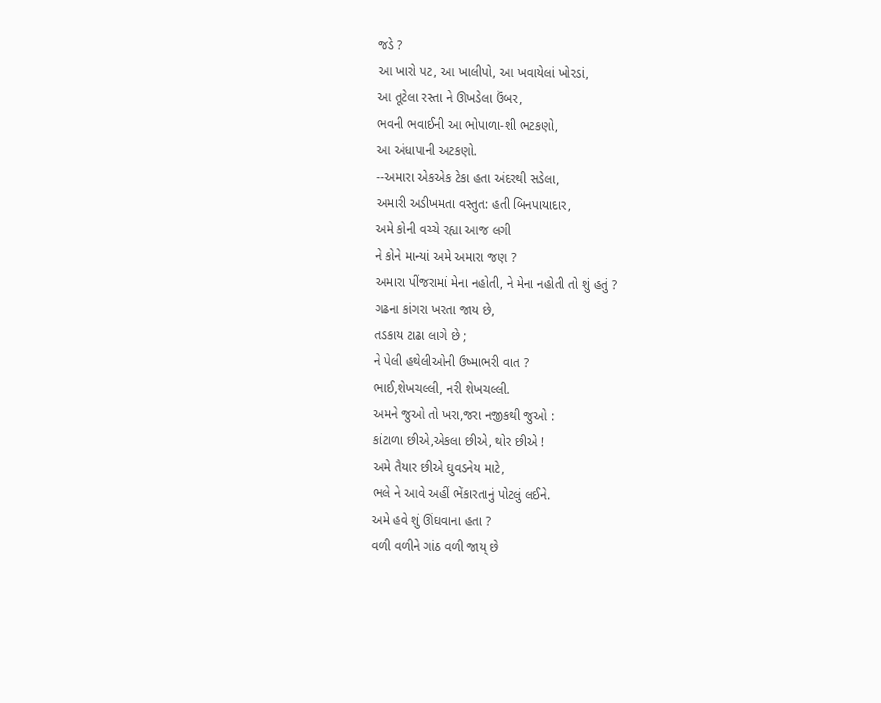જડે ?
આ ખારો પટ, આ ખાલીપો, આ ખવાયેલાં ખોરડાં,
આ તૂટેલા રસ્તા ને ઊખડેલા ઉંબર,
ભવની ભવાઈની આ ભોપાળા-શી ભટકણો,
આ અંધાપાની અટકણો.
--અમારા એકએક ટેકા હતા અંદરથી સડેલા,
અમારી અડીખમતા વસ્તુત: હતી બિનપાયાદાર,
અમે કોની વચ્ચે રહ્યા આજ લગી
ને કોને માન્યાં અમે અમારા જણ ?
અમારા પીંજરામાં મેના નહોતી, ને મેના નહોતી તો શું હતું ?
ગઢના કાંગરા ખરતા જાય છે,
તડકાય ટાઢા લાગે છે ;
ને પેલી હથેલીઓની ઉષ્માભરી વાત ?
ભાઈ,શેખચલ્લી, નરી શેખચલ્લી.
અમને જુઓ તો ખરા,જરા નજીકથી જુઓ :
કાંટાળા છીએ,એકલા છીએ, થોર છીએ !
અમે તૈયાર છીએ ઘુવડનેય માટે,
ભલે ને આવે અહીં ભેંકારતાનું પોટલું લઈને.
અમે હવે શું ઊંઘવાના હતા ?
વળી વળીને ગાંઠ વળી જાય્ છે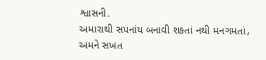શ્વાસની.
અમારાથી સપનાંય બનાવી શકતાં નથી મનગમતાં,
અમને સખત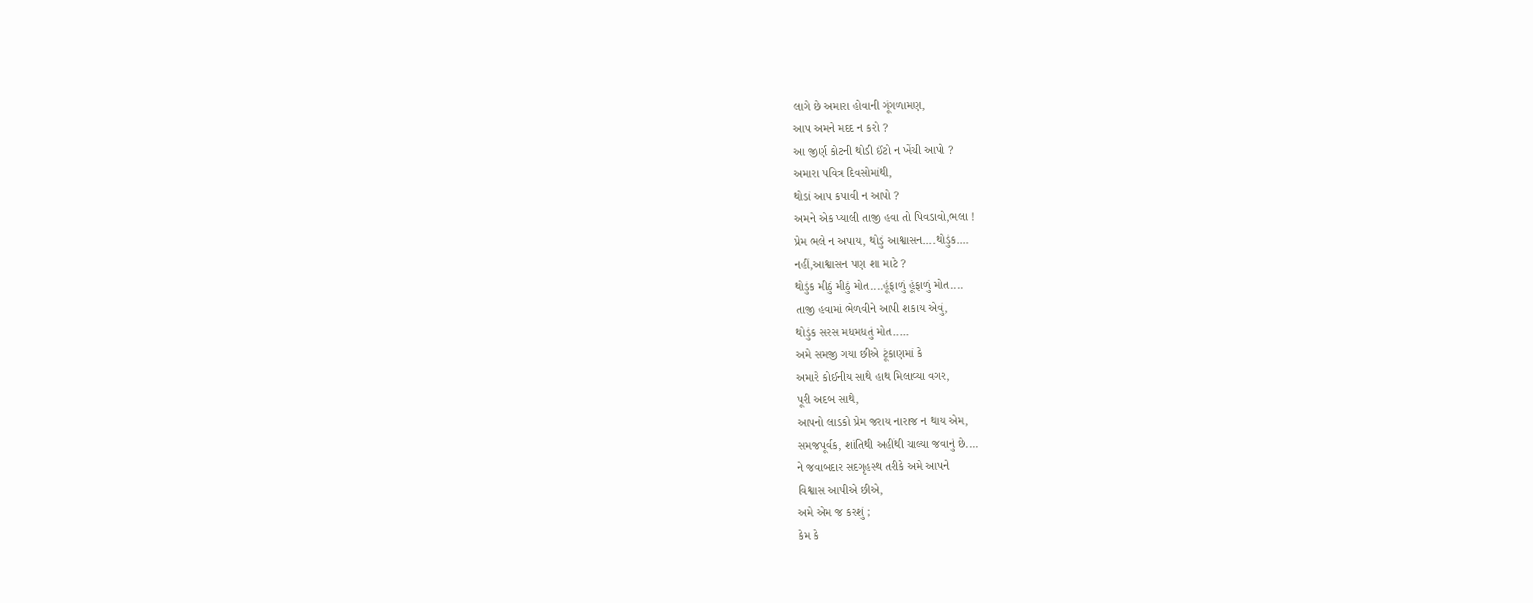લાગે છે અમારા હોવાની ગૂંગળામણ,
આપ અમને મદદ ન કરો ?
આ જીર્ણ કોટની થોડી ઈંટો ન ખેંચી આપો ?
અમારા પવિત્ર દિવસોમાંથી,
થોડાં આપ કપાવી ન આપો ?
અમને એક પ્યાલી તાજી હવા તો પિવડાવો,ભલા !
પ્રેમ ભલે ન અપાય, થોડું આશ્વાસન....થોડુંક....
નહીં,આશ્વાસન પણ શા માટે ?
થોડુંક મીઠું મીઠું મોત....હૂંફાળું હૂંફાળું મોત....
તાજી હવામાં ભેળવીને આપી શકાય એવું,
થોડુંક સરસ મધમધતું મોત.....
અમે સમજી ગયા છીએ ટૂંકાણમાં કે
અમારે કોઈનીય સાથે હાથ મિલાવ્યા વગર,
પૂરી અદબ સાથે,
આપનો લાડકો પ્રેમ જરાય નારાજ ન થાય એમ,
સમજપૂર્વક, શાંતિથી અહીંથી ચાલ્યા જવાનું છે....
ને જવાબદાર સદગૃહસ્થ તરીકે અમે આપને
વિશ્વાસ આપીએ છીએ,
અમે એમ જ કરશું ;
કેમ કે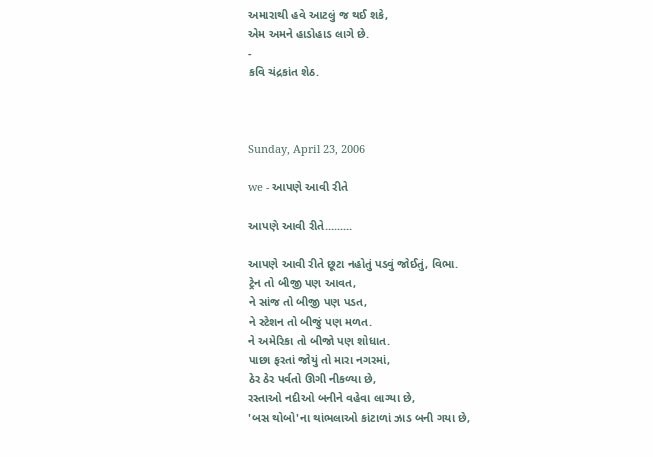અમારાથી હવે આટલું જ થઈ શકે,
એમ અમને હાડોહાડ લાગે છે.
-
કવિ ચંદ્રકાંત શેઠ.



Sunday, April 23, 2006

we - આપણે આવી રીતે

આપણે આવી રીતે.........

આપણે આવી રીતે છૂટા નહોતું પડવું જોઈતું, વિભા.
ટ્રેન તો બીજી પણ આવત,
ને સાંજ તો બીજી પણ પડત,
ને સ્ટેશન તો બીજું પણ મળત.
ને અમેરિકા તો બીજો પણ શોધાત.
પાછા ફરતાં જોયું તો મારા નગરમાં,
ઠેર ઠેર પર્વતો ઊગી નીકળ્યા છે,
રસ્તાઓ નદીઓ બનીને વહેવા લાગ્યા છે,
'બસ થોબો'ના થાંભલાઓ કાંટાળાં ઝાડ બની ગયા છે,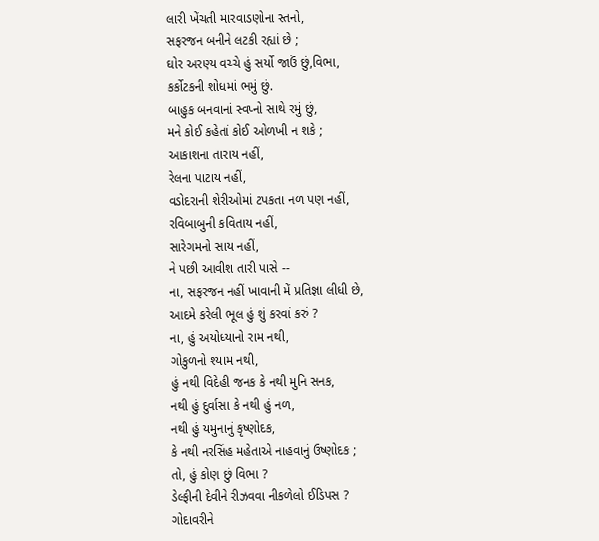લારી ખેંચતી મારવાડણોના સ્તનો,
સફરજન બનીને લટકી રહ્યાં છે ;
ઘોર અરણ્ય વચ્ચે હું સર્યો જાઉં છું,વિભા,
કર્કોટકની શોધમાં ભમું છું.
બાહુક બનવાનાં સ્વપ્નો સાથે રમું છું,
મને કોઈ કહેતાં કોઈ ઓળખી ન શકે ;
આકાશના તારાય નહીં,
રેલના પાટાય નહીં,
વડોદરાની શેરીઓમાં ટપકતા નળ પણ નહીં,
રવિબાબુની કવિતાય નહીં,
સારેગમનો સાય નહીં,
ને પછી આવીશ તારી પાસે --
ના, સફરજન નહીં ખાવાની મેં પ્રતિજ્ઞા લીધી છે,
આદમે કરેલી ભૂલ હું શું કરવાં કરું ?
ના, હું અયોધ્યાનો રામ નથી,
ગોકુળનો શ્યામ નથી,
હું નથી વિદેહી જનક કે નથી મુનિ સનક,
નથી હું દુર્વાસા કે નથી હું નળ,
નથી હું યમુનાનું કૃષ્ણોદક,
કે નથી નરસિંહ મહેતાએ નાહવાનું ઉષ્ણોદક ;
તો, હું કોણ છું વિભા ?
ડેલ્ફીની દેવીને રીઝવવા નીકળેલો ઈડિપસ ?
ગોદાવરીને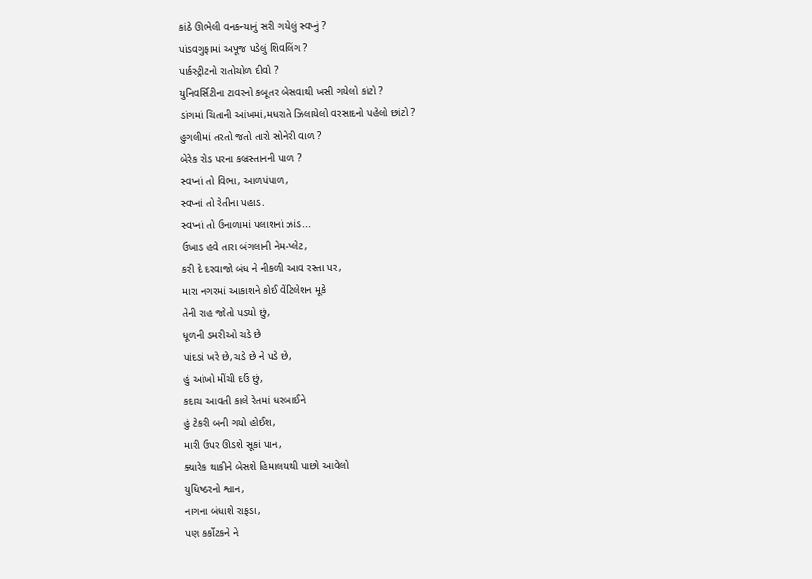કાંઠે ઊભેલી વનકન્યાનું સરી ગયેલું સ્વપ્નું ?
પાંડવગુફામાં અપૂજ પડેલું શિવલિંગ ?
પાર્કસ્ટ્રીટનો રાતોચોળ દીવો ?
યુનિવર્સિટીના ટાવરનો કબૂતર બેસવાથી ખસી ગયેલો કાંટો ?
ડાંગમાં ચિતાની આંખમાં,મધરાતે ઝિલાયેલો વરસાદનો પહેલો છાંટો ?
હુગલીમાં તરતો જતો તારો સોનેરી વાળ ?
બેરેક રોડ પરના કબ્રસ્તાનની પાળ ?
સ્વપ્નાં તો વિભા, આળપંપાળ,
સ્વપ્નાં તો રેતીના પહાડ.
સ્વપ્નાં તો ઉનાળામાં પલાશનાં ઝાંડ...
ઉખાડ હવે તારા બંગલાની નેમ-પ્લેટ,
કરી દે દરવાજો બંધ ને નીકળી આવ રસ્તા પર,
મારા નગરમાં આકાશને કોઈ વેંટિલેશન મૂકે
તેની રાહ જોતો પડયો છું,
ધૂળની ડમરીઓ ચડે છે
પાંદડાં ખરે છે,ચડે છે ને પડે છે,
હું આંખો મીંચી દઉં છું,
કદાચ આવતી કાલે રેતમાં ધરબાઈને
હું ટેકરી બની ગયો હોઈશ,
મારી ઉપર ઊડશે સૂકાં પાન,
ક્યારેક થાકીને બેસશે હિમાલયથી પાછો આવેલો
યુધિષ્ઠરનો શ્વાન,
નાગના બંધાશે રાફડા,
પણ કર્કોટકને ને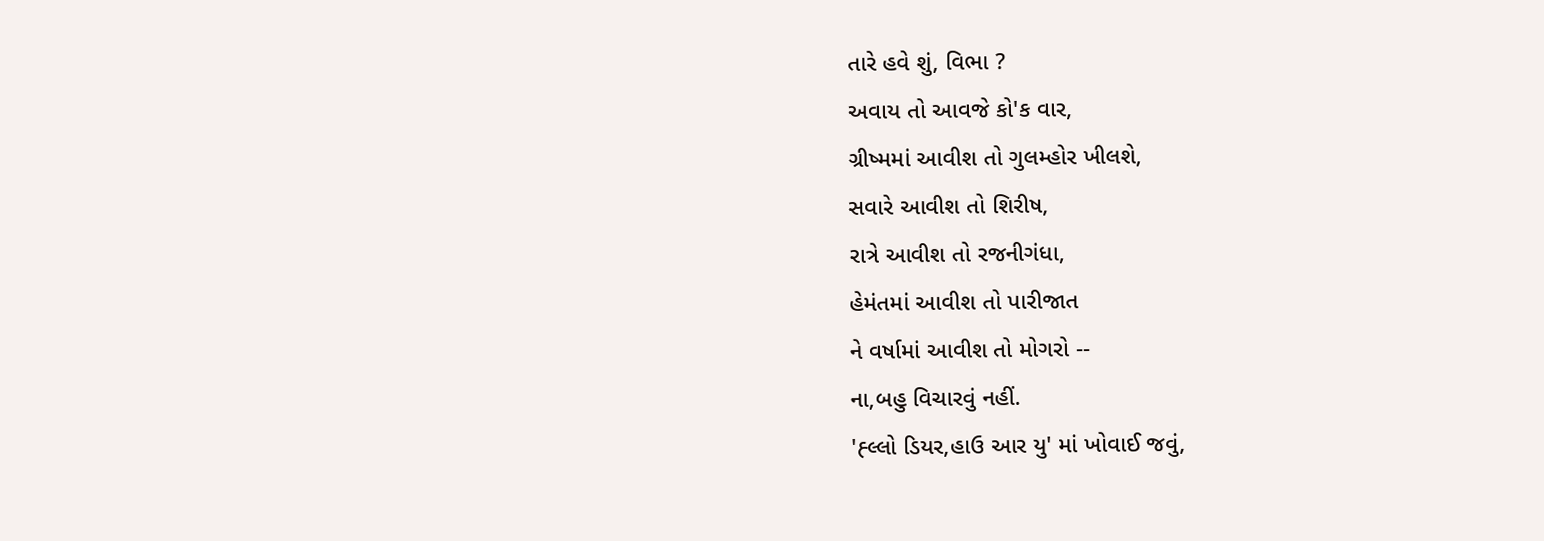તારે હવે શું, વિભા ?
અવાય તો આવજે કો'ક વાર,
ગ્રીષ્મમાં આવીશ તો ગુલમ્હોર ખીલશે,
સવારે આવીશ તો શિરીષ,
રાત્રે આવીશ તો રજનીગંધા,
હેમંતમાં આવીશ તો પારીજાત
ને વર્ષામાં આવીશ તો મોગરો --
ના,બહુ વિચારવું નહીં.
'હ્લ્લો ડિયર,હાઉ આર યુ' માં ખોવાઈ જવું,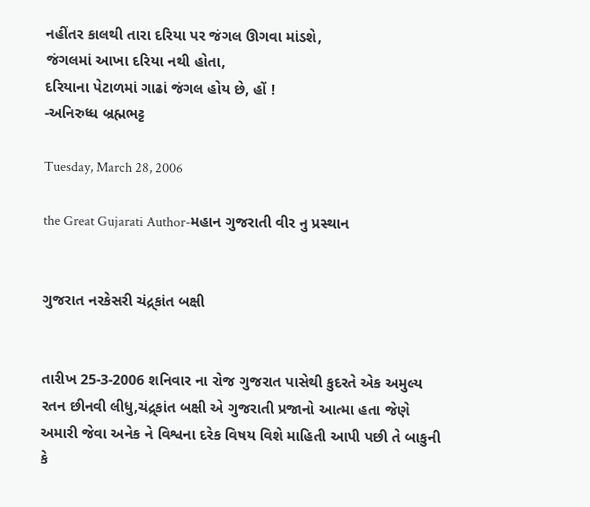નહીંતર કાલથી તારા દરિયા પર જંગલ ઊગવા માંડશે,
જંગલમાં આખા દરિયા નથી હોતા,
દરિયાના પેટાળમાં ગાઢાં જંગલ હોય છે, હોં !
-અનિરુધ્ધ બ્રહ્મભટ્ટ

Tuesday, March 28, 2006

the Great Gujarati Author-મહાન ગુજરાતી વીર નુ પ્રસ્થાન


ગુજરાત નરકેસરી ચંદ્ર્કાંત બક્ષી


તારીખ 25-3-2006 શનિવાર ના રોજ ગુજરાત પાસેથી કુદરતે એક અમુલ્ય રતન છીનવી લીધુ,ચંદ્ર્કાંત બક્ષી એ ગુજરાતી પ્રજાનો આત્મા હતા જેણે અમારી જેવા અનેક ને વિશ્વના દરેક વિષય વિશે માહિતી આપી પછી તે બાકુની કે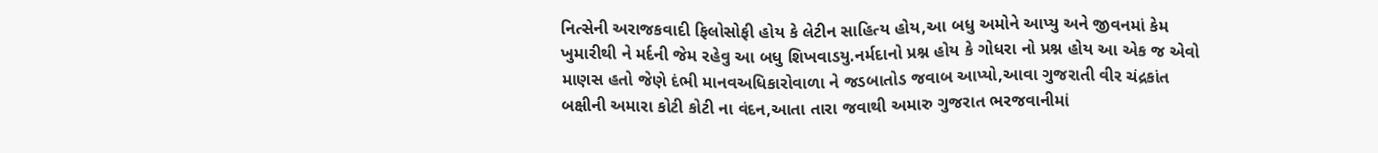નિત્સેની અરાજકવાદી ફિલોસોફી હોય કે લેટીન સાહિત્ય હોય,આ બધુ અમોને આપ્યુ અને જીવનમાં કેમ ખુમારીથી ને મર્દની જેમ રહેવુ આ બધુ શિખવાડયુ.નર્મદાનો પ્રશ્ન હોય કે ગોધરા નો પ્રશ્ન હોય આ એક જ એવો માણસ હતો જેણે દંભી માનવઅધિકારોવાળા ને જડબાતોડ જવાબ આપ્યો,આવા ગુજરાતી વીર ચંદ્રકાંત બક્ષીની અમારા કોટી કોટી ના વંદન,આતા તારા જવાથી અમારુ ગુજરાત ભરજવાનીમાં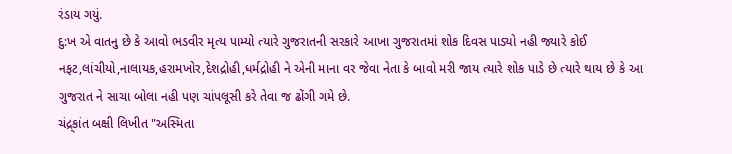રંડાય ગયું.
દુ:ખ એ વાતનુ છે કે આવો ભડવીર મૃત્ય પામ્યો ત્યારે ગુજરાતની સરકારે આખા ગુજરાતમાં શોક દિવસ પાડ્યો નહી જ્યારે કોઈ નફટ,લાંચીયો,નાલાયક,હરામખોર,દેશદ્રોહી,ધર્મદ્રોહી ને એની માના વર જેવા નેતા કે બાવો મરી જાય ત્યારે શોક પાડે છે ત્યારે થાય છે કે આ ગુજરાત ને સાચા બોલા નહી પણ ચાંપલૂસી કરે તેવા જ ઢોંગી ગમે છે.
ચંદ્ર્કાંત બક્ષી લિખીત "અસ્મિતા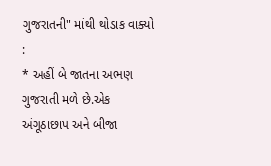ગુજરાતની" માંથી થોડાક વાક્યો :
* અહીં બે જાતના અભણ ગુજરાતી મળે છે.એક અંગૂઠાછાપ અને બીજા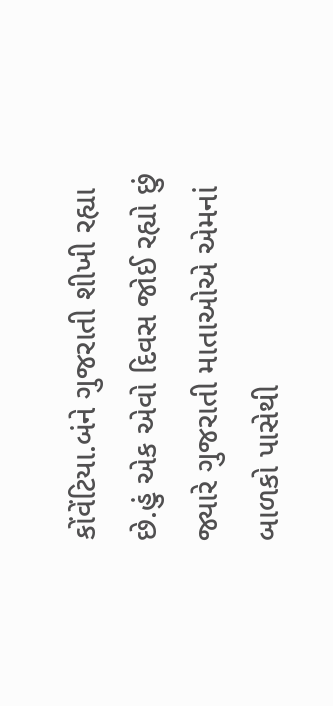કોંવેંટિયા.બંને ગુજરાતી શીખી રહ્યા છે.હું એક એવો દિવસ જોઈ રહ્યો છું જ્યારે ગુજરાતી માતાઓએ એમનાં બાળકો પાસેથી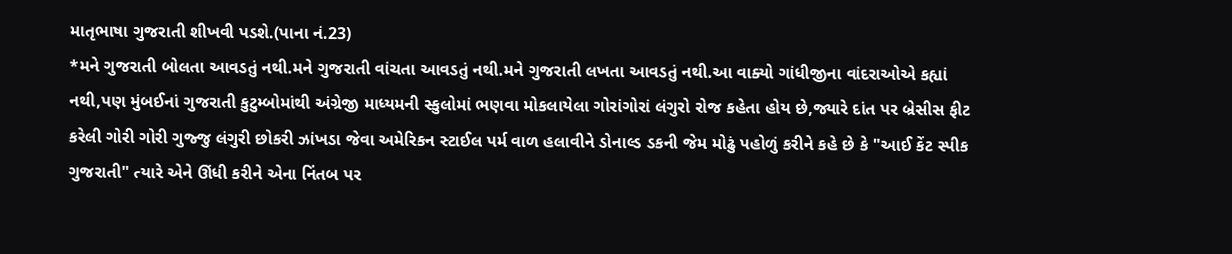માતૃભાષા ગુજરાતી શીખવી પડશે.(પાના નં.23)
*મને ગુજરાતી બોલતા આવડતું નથી.મને ગુજરાતી વાંચતા આવડતું નથી.મને ગુજરાતી લખતા આવડતું નથી.આ વાક્યો ગાંધીજીના વાંદરાઓએ કહ્યાં નથી,પણ મુંબઈનાં ગુજરાતી કુટુમ્બોમાંથી અંગ્રેજી માધ્યમની સ્કુલોમાં ભણવા મોકલાયેલા ગોરાંગોરાં લંગુરો રોજ કહેતા હોય છે,જ્યારે દાંત પર બ્રેસીસ ફીટ કરેલી ગોરી ગોરી ગુજ્જુ લંગુરી છોકરી ઝાંખડા જેવા અમેરિકન સ્ટાઈલ પર્મ વાળ હલાવીને ડોનાલ્ડ ડકની જેમ મોઢું પહોળું કરીને કહે છે કે "આઈ કેંટ સ્પીક ગુજરાતી" ત્યારે એને ઊંધી કરીને એના નિંતબ પર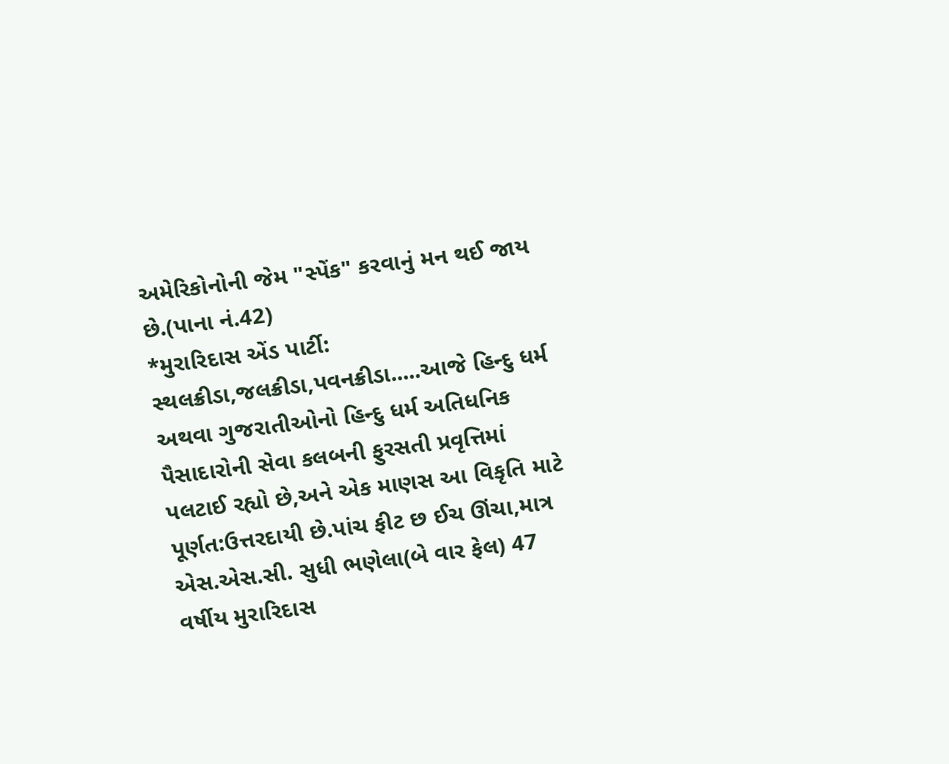અમેરિકોનોની જેમ "સ્પેંક" કરવાનું મન થઈ જાય છે.(પાના નં.42)
*મુરારિદાસ એંડ પાર્ટી: સ્થલક્રીડા,જલક્રીડા,પવનક્રીડા.....આજે હિન્દુ ધર્મ અથવા ગુજરાતીઓનો હિન્દુ ધર્મ અતિધનિક પૈસાદારોની સેવા કલબની ફુરસતી પ્રવૃત્તિમાં પલટાઈ રહ્યો છે,અને એક માણસ આ વિકૃતિ માટે પૂર્ણત:ઉત્તરદાયી છે.પાંચ ફીટ છ ઈચ ઊંચા,માત્ર એસ.એસ.સી. સુધી ભણેલા(બે વાર ફેલ) 47 વર્ષીય મુરારિદાસ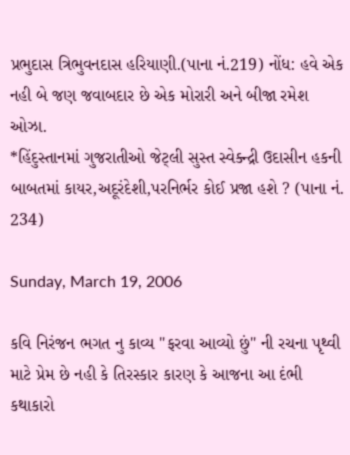પ્રભુદાસ ત્રિભુવનદાસ હરિયાણી.(પાના નં.219) નોંધ: હવે એક નહી બે જણ જવાબદાર છે એક મોરારી અને બીજા રમેશ ઓઝા.
*હિંદુસ્તાનમાં ગુજરાતીઓ જેટ્લી સુસ્ત સ્વેક્ન્દ્રી ઉદાસીન હકની બાબતમાં કાયર,અદૂરંદેશી,પરનિર્ભર કોઈ પ્રજા હશે ? (પાના નં. 234)

Sunday, March 19, 2006

કવિ નિરંજન ભગત નુ કાવ્ય "ફરવા આવ્યો છું" ની રચના પૃથ્વી માટે પ્રેમ છે નહી કે તિરસ્કાર કારણ કે આજના આ દંભી કથાકારો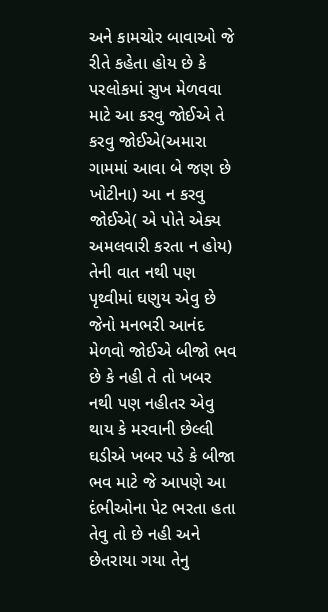અને કામચોર બાવાઓ જે રીતે કહેતા હોય છે કે પરલોકમાં સુખ મેળવવા માટે આ કરવુ જોઈએ તે કરવુ જોઈએ(અમારા ગામમાં આવા બે જણ છે ખોટીના) આ ન કરવુ જોઈએ( એ પોતે એક્ય અમલવારી કરતા ન હોય) તેની વાત નથી પણ પૃથ્વીમાં ઘણુય એવુ છે જેનો મનભરી આનંદ મેળવો જોઈએ બીજો ભવ છે કે નહી તે તો ખબર નથી પણ નહીતર એવુ થાય કે મરવાની છેલ્લી ઘડીએ ખબર પડે કે બીજા ભવ માટે જે આપણે આ દંભીઓના પેટ ભરતા હતા તેવુ તો છે નહી અને છેતરાયા ગયા તેનુ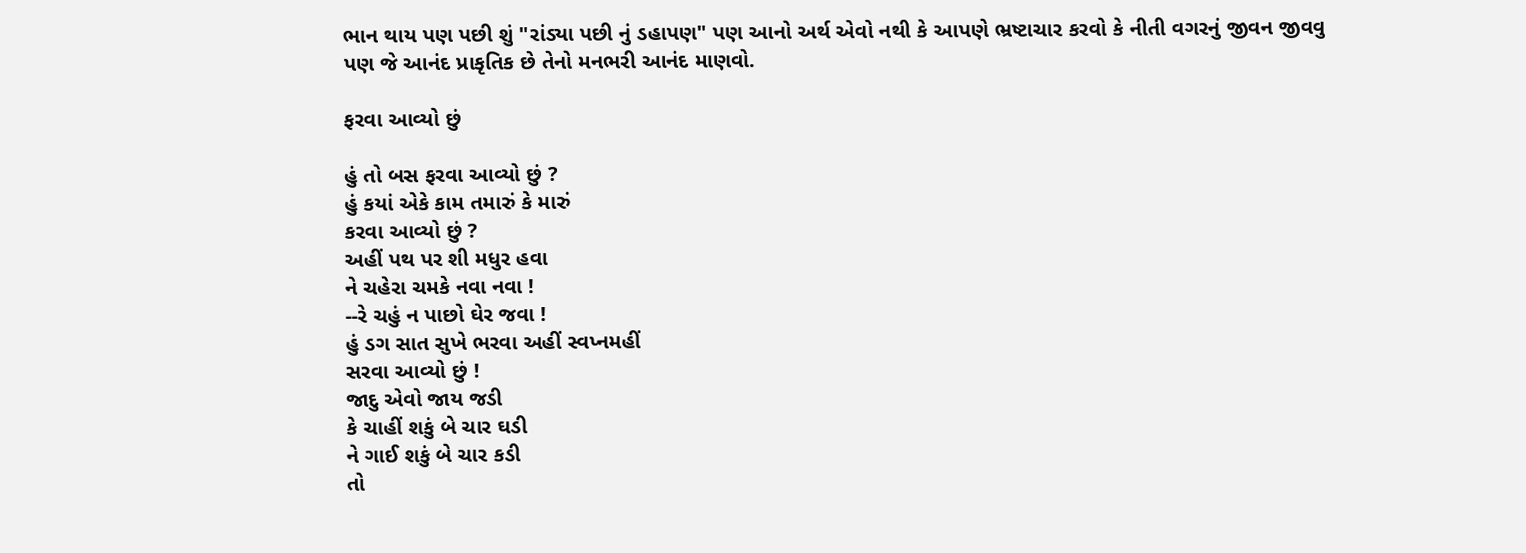ભાન થાય પણ પછી શું "રાંડ્યા પછી નું ડહાપણ" પણ આનો અર્થ એવો નથી કે આપણે ભ્રષ્ટાચાર કરવો કે નીતી વગરનું જીવન જીવવુ પણ જે આનંદ પ્રાકૃતિક છે તેનો મનભરી આનંદ માણવો.

ફરવા આવ્યો છું

હું તો બસ ફરવા આવ્યો છું ?
હું કયાં એકે કામ તમારું કે મારું
કરવા આવ્યો છું ?
અહીં પથ પર શી મધુર હવા
ને ચહેરા ચમકે નવા નવા !
--રે ચહું ન પાછો ઘેર જવા !
હું ડગ સાત સુખે ભરવા અહીં સ્વપ્નમહીં
સરવા આવ્યો છું !
જાદુ એવો જાય જડી
કે ચાહીં શકું બે ચાર ઘડી
ને ગાઈ શકું બે ચાર કડી
તો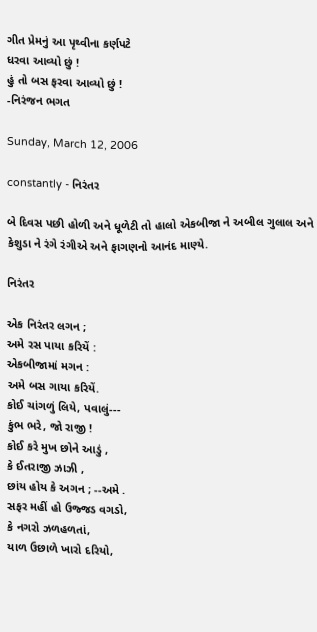ગીત પ્રેમનું આ પૃથ્વીના કર્ણપટે
ધરવા આવ્યો છું !
હું તો બસ ફરવા આવ્યો છું !
-નિરંજન ભગત

Sunday, March 12, 2006

constantly - નિરંતર

બે દિવસ પછી હોળી અને ધૂળેટી તો હાલો એકબીજા ને અબીલ ગુલાલ અને કેશુડા ને રંગે રંગીએ અને ફાગણનો આનંદ માણ્યે.

નિરંતર

એક નિરંતર લગન ;
અમે રસ પાયા કરિયેં :
એકબીજામાં મગન :
અમે બસ ગાયા કરિયેં.
કોઈ ચાંગળું લિયે, પવાલું---
કુંભ ભરે, જો રાજી !
કોઈ કરે મુખ છોને આડું ,
કે ઈતરાજી ઝાઝી ,
છાંય હોય કે અગન ; --અમે .
સફર મહીં હો ઉજ્જડ વગડો,
કે નગરો ઝળહળતાં,
યાળ ઉછાળે ખારો દરિયો,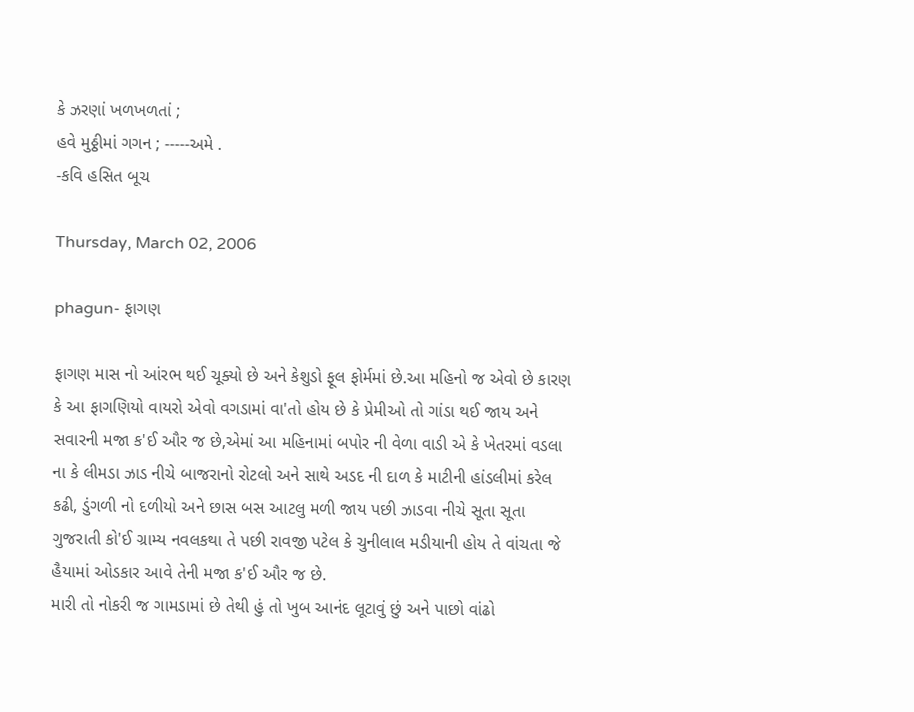કે ઝરણાં ખળખળતાં ;
હવે મુઠ્ઠીમાં ગગન ; -----અમે .
-કવિ હસિત બૂચ

Thursday, March 02, 2006

phagun- ફાગણ

ફાગણ માસ નો આંરભ થઈ ચૂક્યો છે અને કેશુડો ફૂલ ફોર્મમાં છે.આ મહિનો જ એવો છે કારણ કે આ ફાગણિયો વાયરો એવો વગડામાં વા'તો હોય છે કે પ્રેમીઓ તો ગાંડા થઈ જાય અને સવારની મજા ક'ઈ ઔર જ છે,એમાં આ મહિનામાં બપોર ની વેળા વાડી એ કે ખેતરમાં વડલા ના કે લીમડા ઝાડ નીચે બાજરાનો રોટલો અને સાથે અડદ ની દાળ કે માટીની હાંડલીમાં કરેલ કઢી, ડુંગળી નો દળીયો અને છાસ બસ આટલુ મળી જાય પછી ઝાડવા નીચે સૂતા સૂતા ગુજરાતી કો'ઈ ગ્રામ્ય નવલકથા તે પછી રાવજી પટેલ કે ચુનીલાલ મડીયાની હોય તે વાંચતા જે હૈયામાં ઓડકાર આવે તેની મજા ક'ઈ ઔર જ છે.
મારી તો નોકરી જ ગામડામાં છે તેથી હું તો ખુબ આનંદ લૂટાવું છું અને પાછો વાંઢો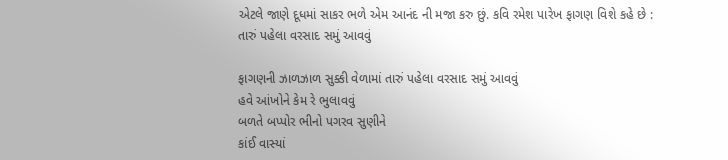એટલે જાણે દૂધમાં સાકર ભળે એમ આનંદ ની મજા કરુ છું. કવિ રમેશ પારેખ ફાગણ વિશે કહે છે :
તારું પહેલા વરસાદ સમું આવવું

ફાગણની ઝાળઝાળ સુક્કી વેળામાં તારું પહેલા વરસાદ સમું આવવું
હવે આંખોને કેમ રે ભુલાવવું
બળતે બપ્પોર ભીનો પગરવ સુણીને
કાંઈ વાસ્યાં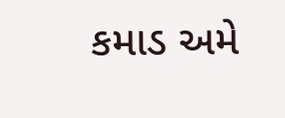કમાડ અમે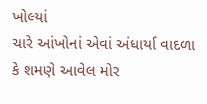ખોલ્યાં
ચારે આંખોનાં એવાં અંધાર્યા વાદળા
કે શમણે આવેલ મોર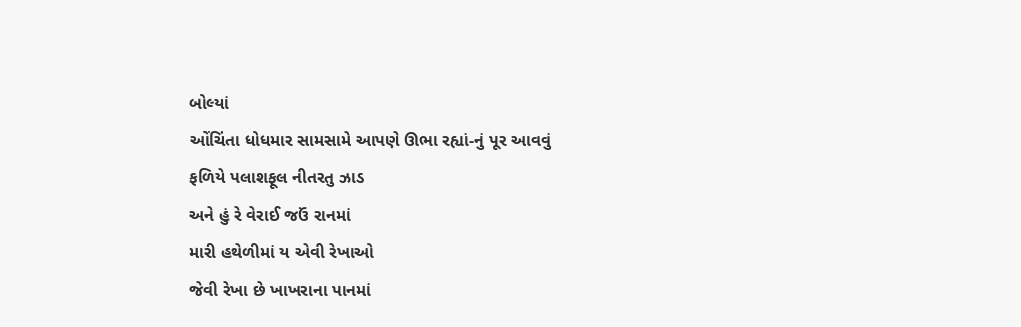બોલ્યાં
ઓંચિંતા ધોધમાર સામસામે આપણે ઊભા રહ્યાં-નું પૂર આવવું
ફળિયે પલાશફૂલ નીતરતુ ઝાડ
અને હું રે વેરાઈ જઉં રાનમાં
મારી હથેળીમાં ય એવી રેખાઓ
જેવી રેખા છે ખાખરાના પાનમાં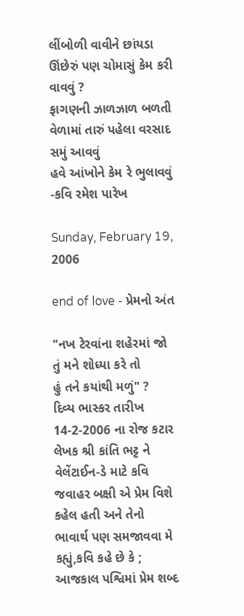લીંબોળી વાવીને છાંયડા ઊંછેરું પણ ચોમાસું કેમ કરી વાવવું ?
ફાગણની ઝાળઝાળ બળતી વેળામાં તારું પહેલા વરસાદ સમું આવવું
હવે આંખોને કેમ રે ભુલાવવું
-કવિ રમેશ પારેખ

Sunday, February 19, 2006

end of love - પ્રેમનો અંત

"નખ ટેરવાંના શહેરમાં જો
તું મને શોધ્યા કરે તો
હું તને કયાંથી મળું" ?
દિવ્ય ભાસ્કર તારીખ 14-2-2006 ના રોજ કટાર લેખક શ્રી કાંતિ ભટ્ટ ને વેલેંટાઈન-ડે માટે કવિ જવાહર બક્ષી એ પ્રેમ વિશે કહેલ હતી અને તેનો ભાવાર્થ પણ સમજાવવા મે કહ્યું,કવિ કહે છે કે ; આજકાલ પશ્વિમાં પ્રેમ શબ્દ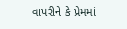વાપરીને કે પ્રેમમાં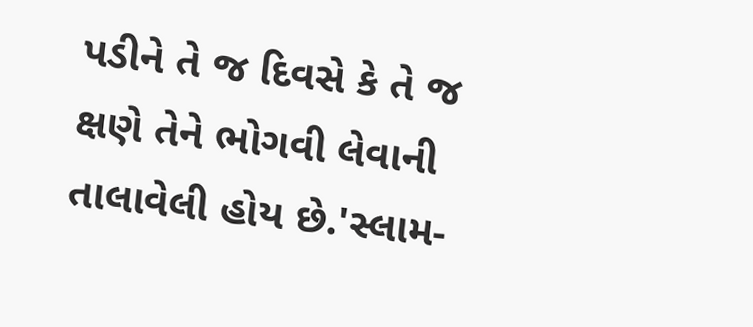પડીને તે જ દિવસે કે તે જ ક્ષણે તેને ભોગવી લેવાની તાલાવેલી હોય છે.'સ્લામ-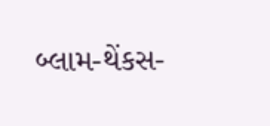બ્લામ-થેંકસ-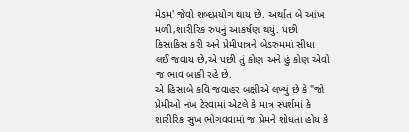મેડમ' જેવો શબ્દપ્રયોગ થાય છે. અર્થાત બે આંખ મળી,શારીરિક રુપનું આકર્ષણ થયું. પછી કિસાકિસ કરી અને પ્રેમીપાત્રને બેડરુમમાં સીધા લઈ જવાય છે,એ પછી તું કોણ અને હું કોણ એવો જ ભાવ બાકી રહે છે.
એ હિસાબે કવિ જવાહર બક્ષીએ લખ્યું છે કે "જો પ્રેમીઓ નખ ટેરવામાં એટલે કે માત્ર સ્પર્શમાં કે શારીરિક સુખ ભોગવવામાં જ પ્રેમને શોધતા હોય કે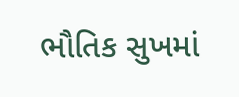ભૌતિક સુખમાં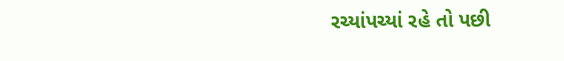રચ્યાંપચ્યાં રહે તો પછી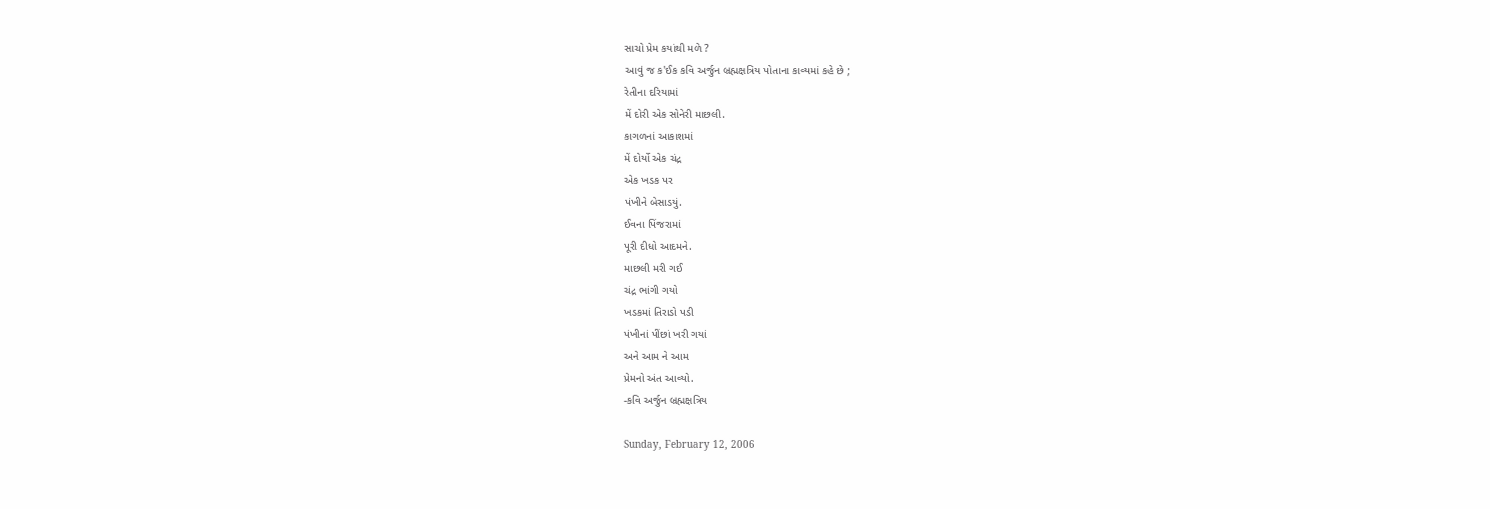સાચો પ્રેમ કયાંથી મળે ?
આવું જ ક'ઈક કવિ અર્જુન બ્રહ્મક્ષત્રિય પોતાના કાવ્યમાં કહે છે ;
રેતીના દરિયામાં
મેં દોરી એક સોનેરી માછલી.
કાગળનાં આકાશમાં
મેં દોર્યો એક ચંદ્ર
એક ખડક પર
પંખીને બેસાડયું.
ઈવના પિંજરામાં
પૂરી દીધો આદમને.
માછલી મરી ગઈ
ચંદ્ર ભાંગી ગયો
ખડકમાં તિરાડો પડી
પંખીનાં પીંછાં ખરી ગયાં
અને આમ ને આમ
પ્રેમનો અંત આવ્યો.
-કવિ અર્જુન બ્રહ્મક્ષત્રિય

Sunday, February 12, 2006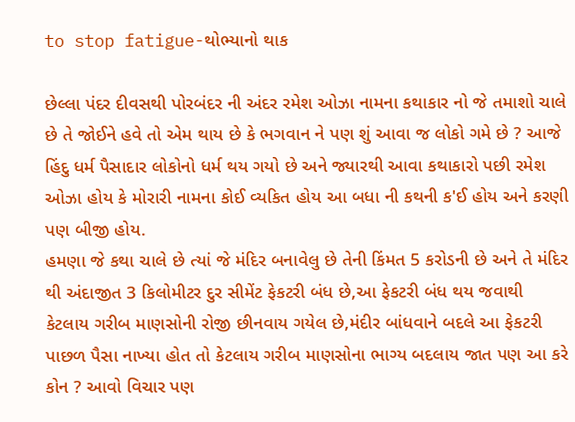to stop fatigue-થોભ્યાનો થાક

છેલ્લા પંદર દીવસથી પોરબંદર ની અંદર રમેશ ઓઝા નામના કથાકાર નો જે તમાશો ચાલે છે તે જોઈને હવે તો એમ થાય છે કે ભગવાન ને પણ શું આવા જ લોકો ગમે છે ? આજે હિંદુ ધર્મ પૈસાદાર લોકોનો ધર્મ થય ગયો છે અને જ્યારથી આવા કથાકારો પછી રમેશ ઓઝા હોય કે મોરારી નામના કોઈ વ્યકિત હોય આ બધા ની કથની ક'ઈ હોય અને કરણી પણ બીજી હોય.
હમણા જે કથા ચાલે છે ત્યાં જે મંદિર બનાવેલુ છે તેની કિંમત 5 કરોડની છે અને તે મંદિર થી અંદાજીત 3 કિલોમીટર દુર સીમેંટ ફેકટરી બંધ છે,આ ફેકટરી બંધ થય જવાથી કેટલાય ગરીબ માણસોની રોજી છીનવાય ગયેલ છે,મંદીર બાંધવાને બદલે આ ફેકટરી પાછળ પૈસા નાખ્યા હોત તો કેટલાય ગરીબ માણસોના ભાગ્ય બદલાય જાત પણ આ કરે કોન ? આવો વિચાર પણ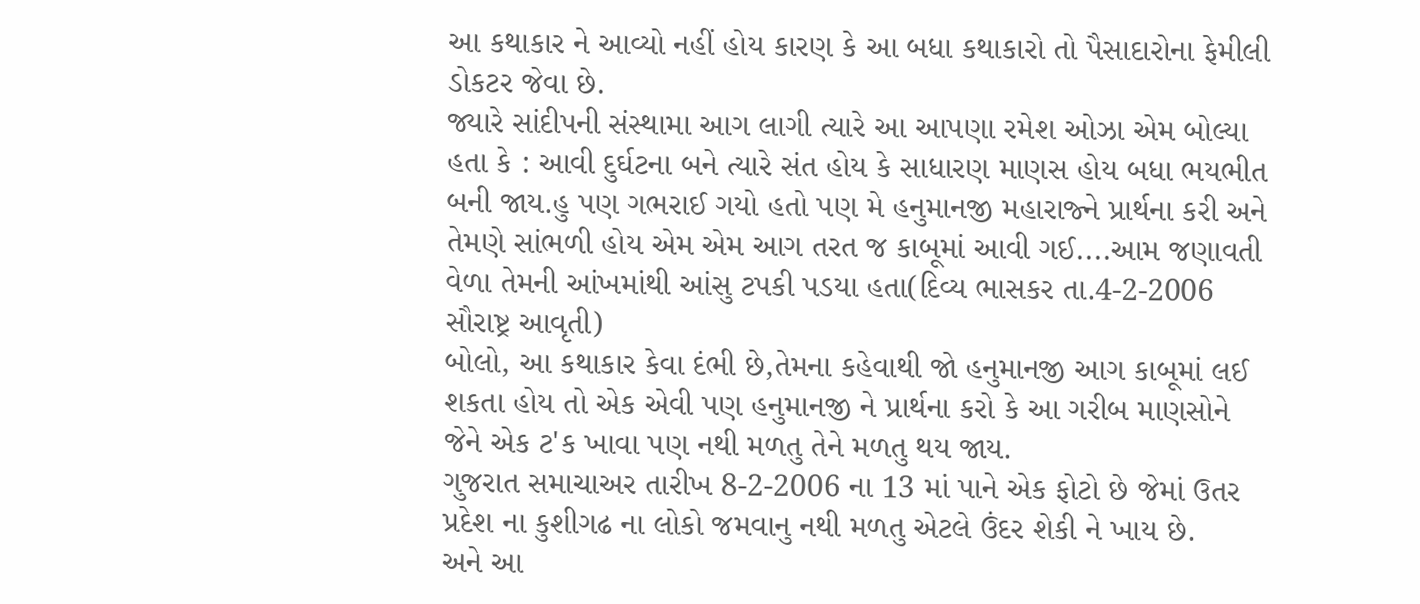આ કથાકાર ને આવ્યો નહીં હોય કારણ કે આ બધા કથાકારો તો પૈસાદારોના ફેમીલી ડોકટર જેવા છે.
જ્યારે સાંદીપની સંસ્થામા આગ લાગી ત્યારે આ આપણા રમેશ ઓઝા એમ બોલ્યા હતા કે : આવી દુર્ઘટના બને ત્યારે સંત હોય કે સાધારણ માણસ હોય બધા ભયભીત બની જાય.હુ પણ ગભરાઈ ગયો હતો પણ મે હનુમાનજી મહારાજ્ને પ્રાર્થના કરી અને તેમણે સાંભળી હોય એમ એમ આગ તરત જ કાબૂમાં આવી ગઈ....આમ જણાવતી વેળા તેમની આંખમાંથી આંસુ ટપકી પડયા હતા(દિવ્ય ભાસકર તા.4-2-2006 સૌરાષ્ટ્ર આવૃતી)
બોલો, આ કથાકાર કેવા દંભી છે,તેમના કહેવાથી જો હનુમાનજી આગ કાબૂમાં લઈ શકતા હોય તો એક એવી પણ હનુમાનજી ને પ્રાર્થના કરો કે આ ગરીબ માણસોને જેને એક ટ'ક ખાવા પણ નથી મળતુ તેને મળતુ થય જાય.
ગુજરાત સમાચાઅર તારીખ 8-2-2006 ના 13 માં પાને એક ફોટો છે જેમાં ઉતર પ્રદેશ ના કુશીગઢ ના લોકો જમવાનુ નથી મળતુ એટલે ઉંદર શેકી ને ખાય છે.
અને આ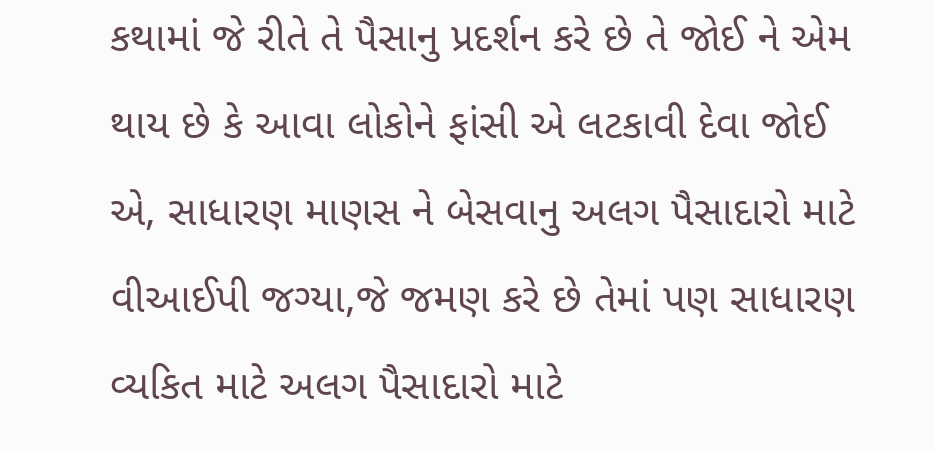કથામાં જે રીતે તે પૈસાનુ પ્રદર્શન કરે છે તે જોઈ ને એમ થાય છે કે આવા લોકોને ફાંસી એ લટકાવી દેવા જોઈ એ, સાધારણ માણસ ને બેસવાનુ અલગ પૈસાદારો માટે વીઆઈપી જગ્યા,જે જમણ કરે છે તેમાં પણ સાધારણ વ્યકિત માટે અલગ પૈસાદારો માટે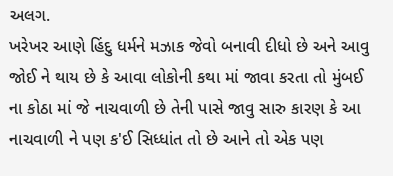અલગ.
ખરેખર આણે હિંદુ ધર્મને મઝાક જેવો બનાવી દીધો છે અને આવુ જોઈ ને થાય છે કે આવા લોકોની કથા માં જાવા કરતા તો મુંબઈ ના કોઠા માં જે નાચવાળી છે તેની પાસે જાવુ સારુ કારણ કે આ નાચવાળી ને પણ ક'ઈ સિધ્ધાંત તો છે આને તો એક પણ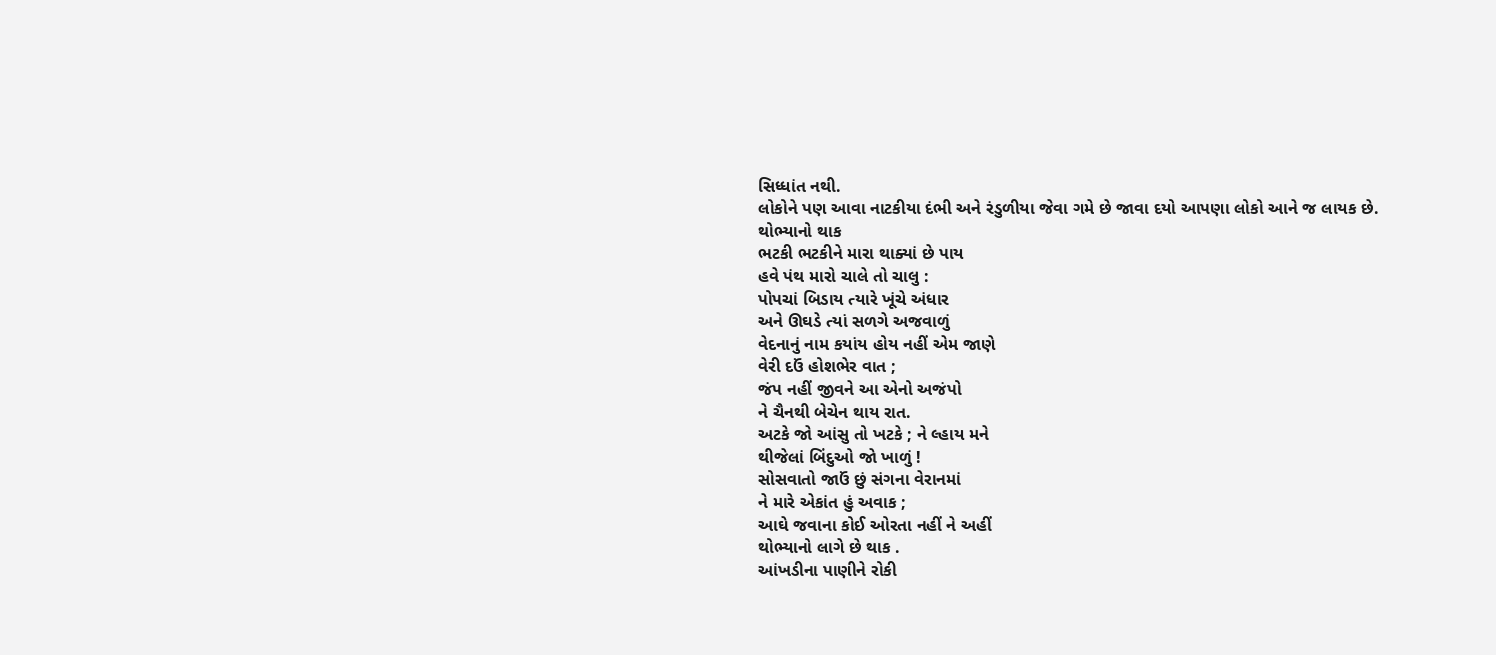સિધ્ધાંત નથી.
લોકોને પણ આવા નાટકીયા દંભી અને રંડુળીયા જેવા ગમે છે જાવા દયો આપણા લોકો આને જ લાયક છે.
થોભ્યાનો થાક
ભટકી ભટકીને મારા થાક્યાં છે પાય
હવે પંથ મારો ચાલે તો ચાલુ :
પોપચાં બિડાય ત્યારે ખૂંચે અંધાર
અને ઊઘડે ત્યાં સળગે અજવાળું
વેદનાનું નામ કયાંય હોય નહીં એમ જાણે
વેરી દઉં હોશભેર વાત ;
જંપ નહીં જીવને આ એનો અજંપો
ને ચૈનથી બેચેન થાય રાત.
અટકે જો આંસુ તો ખટકે ; ને લ્હાય મને
થીજેલાં બિંદુઓ જો ખાળું !
સોસવાતો જાઉં છું સંગના વેરાનમાં
ને મારે એકાંત હું અવાક ;
આઘે જવાના કોઈ ઓરતા નહીં ને અહીં
થોભ્યાનો લાગે છે થાક .
આંખડીના પાણીને રોકી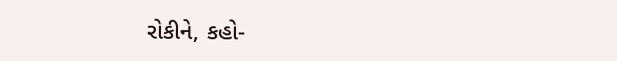રોકીને, કહો-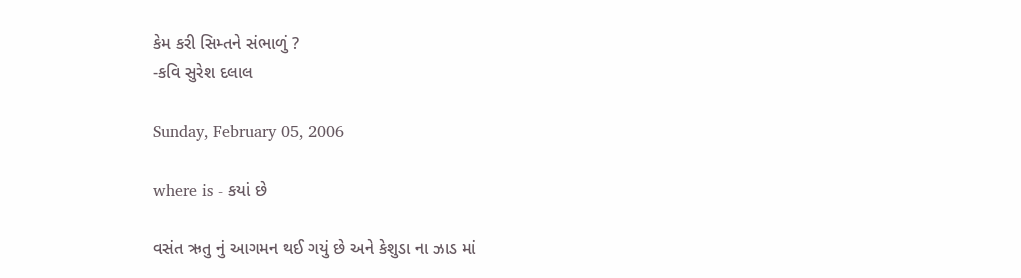કેમ કરી સિમ્તને સંભાળું ?
-કવિ સુરેશ દલાલ

Sunday, February 05, 2006

where is - કયાં છે

વસંત ઋતુ નું આગમન થઈ ગયું છે અને કેશુડા ના ઝાડ માં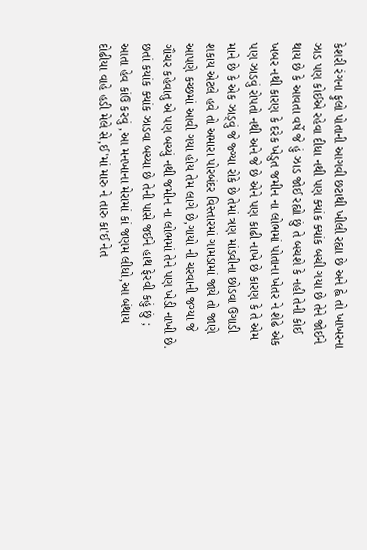કેશરી રંગના ફુલો પોતાની આગવી છટાથી ખીલી રહ્યા છે અને હ્વે તો ખાખરના ઝાડ પણ કોઈએ રહેવા દીધા નથી પણ ક્યાંક ક્યાંક બચી ગયા છે તેને જોઈને થાય છે કે આવતા વર્ષે જે હું ઝાડ જોઈ રહ્યો છું તે બચશે કે નહી તેની કોઈ ખબર નથી કારણ કે દરેક ખેડુત જમીન ના લોભમાં પોતાના ખેતર ને શેઢે એક પણ ઝાડવું રોપતો નથી અને જે છે એને પણ કાઢી નાખે છે કારણ કે તે એમ માને છે કે એક ઝાડ્વું જે જ્ગ્યા રોકે છે તેમાં ત્રણ માંડવીના છોડવા ઉગાડી શકાય એટલે હવે તો અમારા પોરબંદર વિસ્તારમાં ગામડામાં જાયે તો જાણે આપણે કચ્છમાં આવી ગયા હોય તેમ લાગે છે,ગાયો ની ચરવાની જગ્યા જે ગૌચર કહેવાતુ એ પણ બચ્યું નથી જમીન ના લોભમાં તેને પણ ખેડી નાખી છે.
છતાં કયાંક ક્યાંક ઝાડવા બચ્યા છે તેની પાસે જઈને હાથ ફેરવી કહું છું ; આતા હેવ કાંઉ કરવું ,આ મનખાના મેરામાં કાં જણમ લીધો,આ બંથાય દોઢીયા વાહે હડી મેલે સે,ઈ'માં મારુ ને તારુ કા'ઈ નેત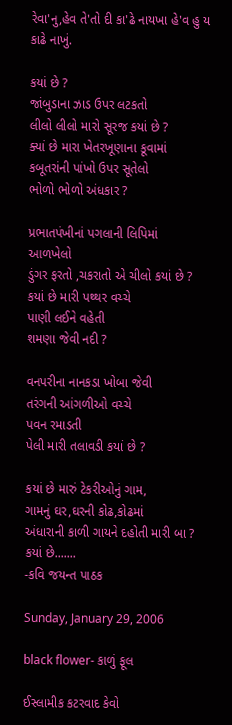રેવા'નુ,હેવ તે'તો દી કા'ઢે નાયખા હે'વ હુ ય કાઢે નાખું.

કયાં છે ?
જાંબુડાના ઝાડ ઉપર લટકતો
લીલો લીલો મારો સૂરજ કયાં છે ?
ક્યાં છે મારા ખેતરખૂણાના કૂવામાં
કબૂતરાંની પાંખો ઉપર સૂતેલો
ભોળો ભોળો અંધકાર ?

પ્રભાતપંખીનાં પગલાની લિપિમાં
આળખેલો
ડુંગર ફરતો ,ચકરાતો એ ચીલો કયાં છે ?
કયાં છે મારી પથ્થર વચ્ચે
પાણી લઈને વહેતી
શમણા જેવી નદી ?

વનપરીના નાનકડા ખોબા જેવી
તરંગની આંગળીઓ વચ્ચે
પવન રમાડતી
પેલી મારી તલાવડી કયાં છે ?

કયાં છે મારું ટેકરીઓનું ગામ,
ગામનું ઘર,ઘરની કોઢ,કોઢમાં
અંધારાની કાળી ગાયને દહોતી મારી બા ?
કયાં છે.......
-કવિ જયન્ત પાઠક

Sunday, January 29, 2006

black flower- કાળું ફૂલ

ઈસ્લામીક કટરવાદ કેવો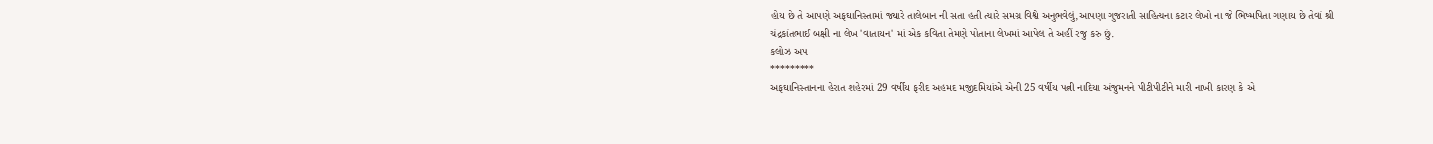હોય છે તે આપણે અફઘાનિસ્તામાં જ્યારે તાલેબાન ની સતા હતી ત્યારે સમગ્ર વિશ્વે અનુભવેલું,આપણા ગુજરાતી સાહિત્યના કટાર લેખો ના જે ભિષ્મપિતા ગણાય છે તેવાં શ્રી ચંદ્રકાંતભાઈ બક્ષી ના લેખ 'વાતાયન' માં એક કવિતા તેમણે પોતાના લેખમાં આપેલ તે અહીં રજુ કરુ છું.
કલોઝ અપ
*********
અફઘાનિસ્તાનના હેરાત શહેરમાં 29 વર્ષીય ફરીદ અહમદ મજીદમિયાંએ એની 25 વર્ષીય પત્ની નાદિયા અંજુમનને પીટીપીટીને મારી નાખી કારણ કે એ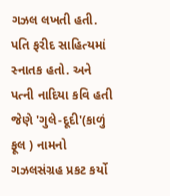ગઝલ લખતી હતી. પતિ ફરીદ સાહિત્યમાં સ્નાતક હતો. અને પત્ની નાદિયા કવિ હતી જેણે 'ગુલે-દૂદી'(કાળું ફૂલ ) નામનો ગઝલસંગ્રહ પ્રકટ કર્યો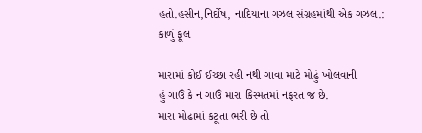હતો.હસીન,નિર્દોષ, નાદિયાના ગઝલ સંગ્રહમાંથી એક ગઝલ.:
કાળું ફૂલ

મારામાં કોઈ ઈચ્છા રહી નથી ગાવા માટે મોઢું ખોલવાની
હું ગાઉં કે ન ગાઉં મારા કિસ્મતમાં નફરત જ છે.
મારા મોઢામાં કટૂતા ભરી છે તો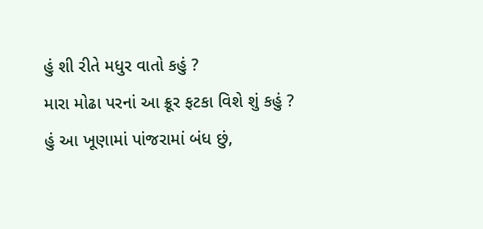હું શી રીતે મધુર વાતો કહું ?
મારા મોઢા પરનાં આ ક્રૂર ફટકા વિશે શું કહું ?
હું આ ખૂણામાં પાંજરામાં બંધ છું,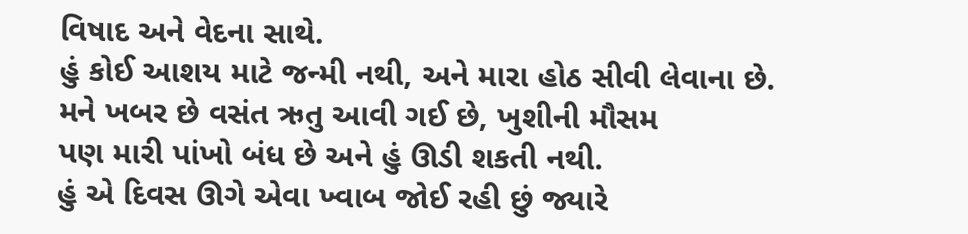વિષાદ અને વેદના સાથે.
હું કોઈ આશય માટે જન્મી નથી, અને મારા હોઠ સીવી લેવાના છે.
મને ખબર છે વસંત ઋતુ આવી ગઈ છે, ખુશીની મૌસમ
પણ મારી પાંખો બંધ છે અને હું ઊડી શકતી નથી.
હું એ દિવસ ઊગે એવા ખ્વાબ જોઈ રહી છું જ્યારે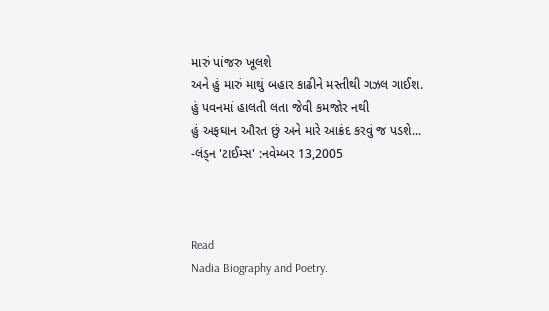મારું પાંજરુ ખૂલશે
અને હું મારું માથું બહાર કાઢીને મસ્તીથી ગઝલ ગાઈશ.
હું પવનમાં હાલતી લતા જેવી કમજોર નથી
હું અફઘાન ઔરત છું અને મારે આક્રંદ કરવું જ પડશે...
-લંડ્ન 'ટાઈમ્સ' :નવેમ્બર 13,2005



Read
Nadia Biography and Poetry.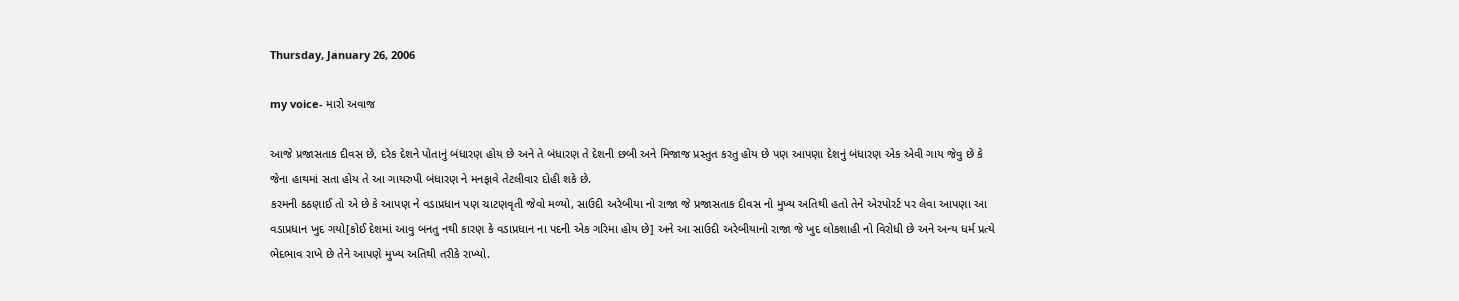Thursday, January 26, 2006

my voice- મારો અવાજ

આજે પ્રજાસતાક દીવસ છે, દરેક દેશને પોતાનું બંધારણ હોય છે અને તે બંધારણ તે દેશની છબી અને મિજાજ પ્રસ્તુત કરતુ હોય છે પણ આપણા દેશનું બંધારણ એક એવી ગાય જેવુ છે કે જેના હાથમાં સતા હોય તે આ ગાયરુપી બંધારણ ને મનફાવે તેટલીવાર દોહી શકે છે.
કરમની કઠણાઈ તો એ છે કે આપણ ને વડાપ્રધાન પણ ચાટણવૃતી જેવો મળ્યો, સાઉદી અરેબીયા નો રાજા જે પ્રજાસતાક દીવસ નો મુખ્ય અતિથી હતો તેને એરપોરર્ટ પર લેવા આપણા આ વડાપ્રધાન ખુદ ગયો[કોઈ દેશમાં આવુ બનતુ નથી કારણ કે વડાપ્રધાન ના પદની એક ગરિમા હોય છે] અને આ સાઉદી અરેબીયાનો રાજા જે ખુદ લોકશાહી નો વિરોધી છે અને અન્ય ધર્મ પ્રત્યે ભેદભાવ રાખે છે તેને આપણે મુખ્ય અતિથી તરીકે રાખ્યો.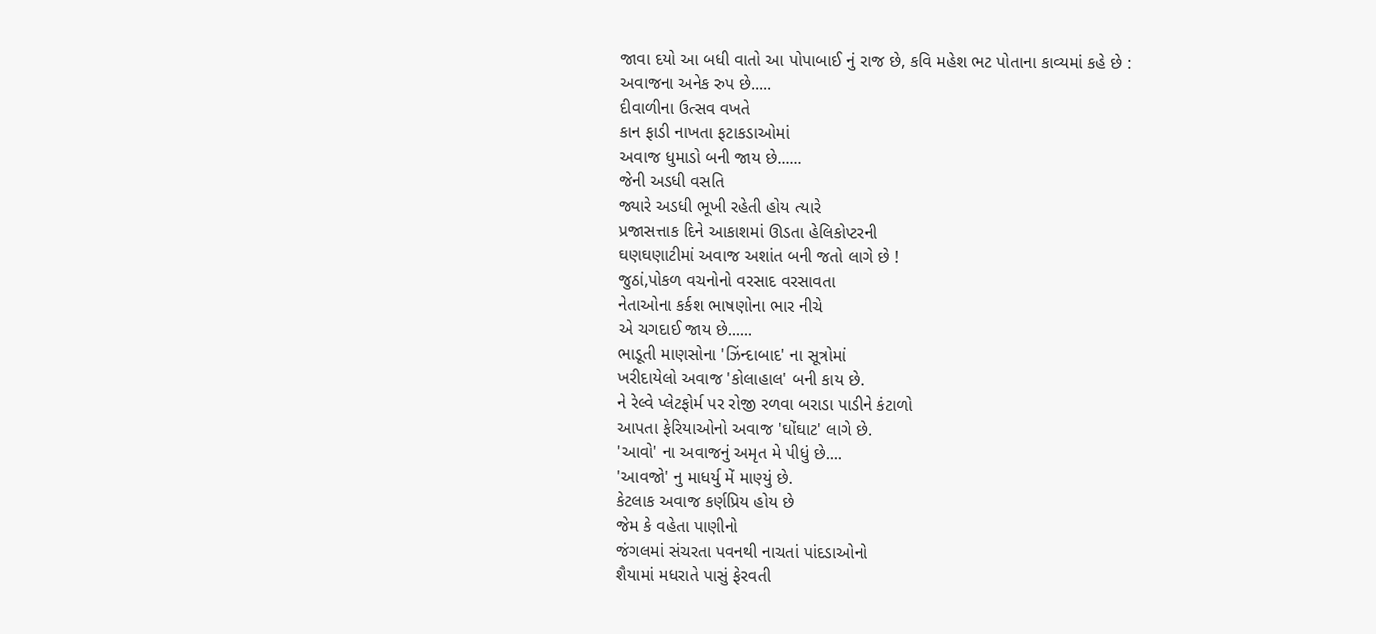જાવા દયો આ બધી વાતો આ પોપાબાઈ નું રાજ છે, કવિ મહેશ ભટ પોતાના કાવ્યમાં કહે છે :
અવાજના અનેક રુપ છે.....
દીવાળીના ઉત્સવ વખતે
કાન ફાડી નાખતા ફટાકડાઓમાં
અવાજ ધુમાડો બની જાય છે......
જેની અડધી વસતિ
જ્યારે અડધી ભૂખી રહેતી હોય ત્યારે
પ્રજાસત્તાક દિને આકાશમાં ઊડતા હેલિકોપ્ટરની
ઘણઘણાટીમાં અવાજ અશાંત બની જતો લાગે છે !
જુઠાં,પોકળ વચનોનો વરસાદ વરસાવતા
નેતાઓના કર્કશ ભાષણોના ભાર નીચે
એ ચગદાઈ જાય છે......
ભાડૂતી માણસોના 'ઝિંન્દાબાદ' ના સૂત્રોમાં
ખરીદાયેલો અવાજ 'કોલાહાલ' બની કાય છે.
ને રેલ્વે પ્લેટફોર્મ પર રોજી રળવા બરાડા પાડીને કંટાળો
આપતા ફેરિયાઓનો અવાજ 'ઘોંઘાટ' લાગે છે.
'આવો' ના અવાજનું અમૃત મે પીધું છે....
'આવજો' નુ માધર્યુ મેં માણ્યું છે.
કેટલાક અવાજ કર્ણપ્રિય હોય છે
જેમ કે વહેતા પાણીનો
જંગલમાં સંચરતા પવનથી નાચતાં પાંદડાઓનો
શૈયામાં મધરાતે પાસું ફેરવતી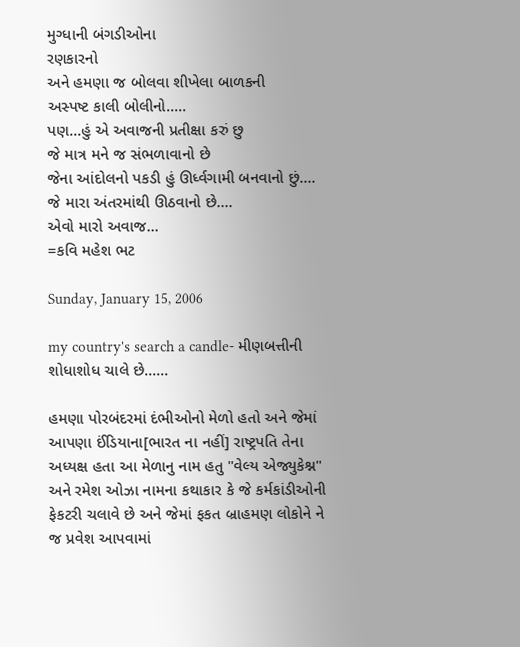મુગ્ધાની બંગડીઓના
રણકારનો
અને હમણા જ બોલવા શીખેલા બાળકની
અસ્પષ્ટ કાલી બોલીનો.....
પણ...હું એ અવાજની પ્રતીક્ષા કરું છુ
જે માત્ર મને જ સંભળાવાનો છે
જેના આંદોલનો પકડી હું ઊર્ધ્વગામી બનવાનો છું....
જે મારા અંતરમાંથી ઊઠવાનો છે....
એવો મારો અવાજ...
=કવિ મહેશ ભટ

Sunday, January 15, 2006

my country's search a candle- મીણબત્તીની શોધાશોધ ચાલે છે......

હમણા પોરબંદરમાં દંભીઓનો મેળો હતો અને જેમાં આપણા ઈંડિયાના[ભારત ના નહીં] રાષ્ટ્રપતિ તેના અધ્યક્ષ હતા આ મેળાનુ નામ હતુ "વેલ્ય એજ્યુકેશ્ન" અને રમેશ ઓઝા નામના કથાકાર કે જે કર્મકાંડીઓની ફેકટરી ચલાવે છે અને જેમાં ફકત બ્રાહમણ લોકોને ને જ પ્રવેશ આપવામાં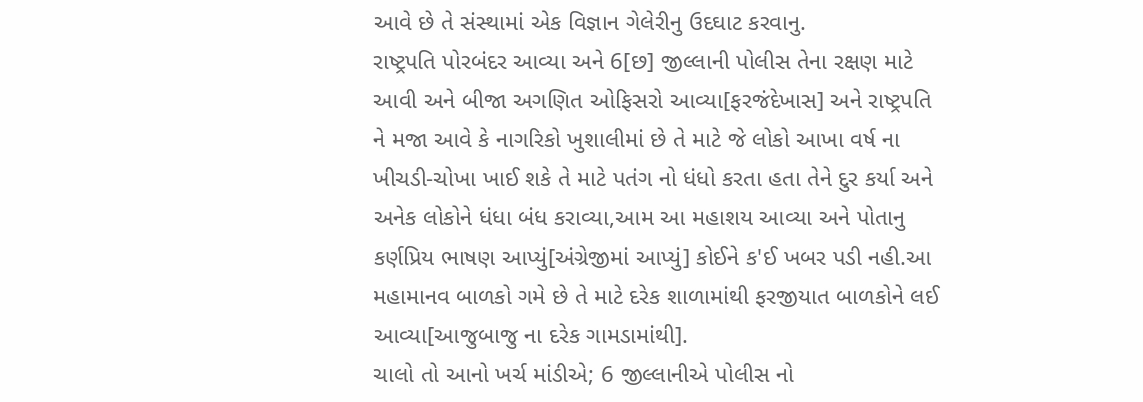આવે છે તે સંસ્થામાં એક વિજ્ઞાન ગેલેરીનુ ઉદઘાટ કરવાનુ.
રાષ્ટ્રપતિ પોરબંદર આવ્યા અને 6[છ] જીલ્લાની પોલીસ તેના રક્ષણ માટે આવી અને બીજા અગણિત ઓફિસરો આવ્યા[ફરજંદેખાસ] અને રાષ્ટ્રપતિ ને મજા આવે કે નાગરિકો ખુશાલીમાં છે તે માટે જે લોકો આખા વર્ષ ના ખીચડી-ચોખા ખાઈ શકે તે માટે પતંગ નો ધંધો કરતા હતા તેને દુર કર્યા અને અનેક લોકોને ધંધા બંધ કરાવ્યા,આમ આ મહાશય આવ્યા અને પોતાનુ કર્ણપ્રિય ભાષણ આપ્યું[અંગ્રેજીમાં આપ્યું] કોઈને ક'ઈ ખબર પડી નહી.આ મહામાનવ બાળકો ગમે છે તે માટે દરેક શાળામાંથી ફરજીયાત બાળકોને લઈ આવ્યા[આજુબાજુ ના દરેક ગામડામાંથી].
ચાલો તો આનો ખર્ચ માંડીએ; 6 જીલ્લાનીએ પોલીસ નો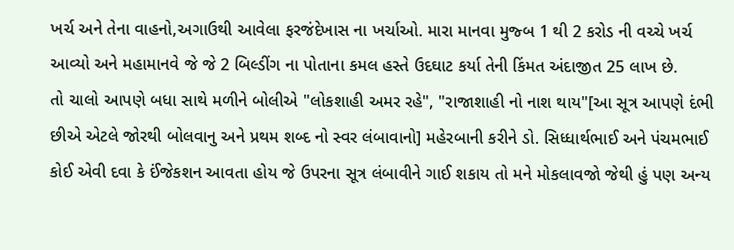ખર્ચ અને તેના વાહનો,અગાઉથી આવેલા ફરજંદેખાસ ના ખર્ચાઓ. મારા માનવા મુજ્બ 1 થી 2 કરોડ ની વચ્ચે ખર્ચ આવ્યો અને મહામાનવે જે જે 2 બિલ્ડીંગ ના પોતાના કમલ હસ્તે ઉદઘાટ કર્યા તેની કિંમત અંદાજીત 25 લાખ છે.
તો ચાલો આપણે બધા સાથે મળીને બોલીએ "લોકશાહી અમર રહે", "રાજાશાહી નો નાશ થાય"[આ સૂત્ર આપણે દંભી છીએ એટલે જોરથી બોલવાનુ અને પ્રથમ શબ્દ નો સ્વર લંબાવાનો] મહેરબાની કરીને ડો. સિધ્ધાર્થભાઈ અને પંચમભાઈ કોઈ એવી દવા કે ઈંજેકશન આવતા હોય જે ઉપરના સૂત્ર લંબાવીને ગાઈ શકાય તો મને મોકલાવજો જેથી હું પણ અન્ય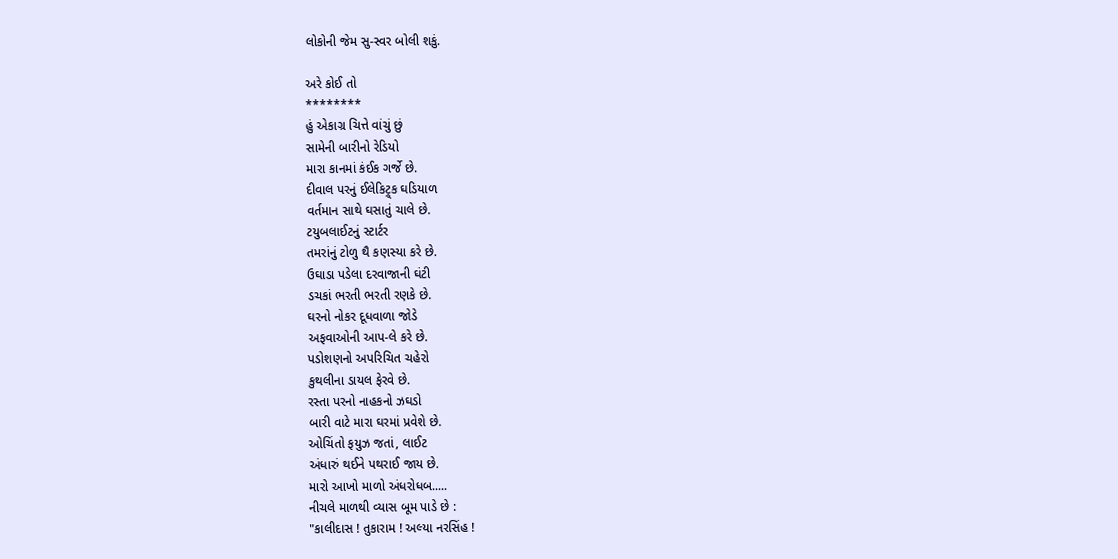લોકોની જેમ સુ-સ્વર બોલી શકું.

અરે કોઈ તો
********
હું એકાગ્ર ચિત્તે વાંચું છું
સામેની બારીનો રેડિયો
મારા કાનમાં કંઈક ગર્જે છે.
દીવાલ પરનું ઈલેકિટ્ર્ક ઘડિયાળ
વર્તમાન સાથે ઘસાતું ચાલે છે.
ટયુબલાઈટનું સ્ટાર્ટર
તમરાંનું ટોળુ થૈ કણસ્યા કરે છે.
ઉઘાડા પડેલા દરવાજાની ઘંટી
ડચકાં ભરતી ભરતી રણકે છે.
ઘરનો નોકર દૂધવાળા જોડે
અફવાઓની આપ-લે કરે છે.
પડોશણનો અપરિચિત ચહેરો
કુથલીના ડાયલ ફેરવે છે.
રસ્તા પરનો નાહકનો ઝઘડો
બારી વાટે મારા ઘરમાં પ્રવેશે છે.
ઓચિંતો ફયુઝ જતાં, લાઈટ
અંધારું થઈને પથરાઈ જાય છે.
મારો આખો માળો અંધરોધબ.....
નીચલે માળથી વ્યાસ બૂમ પાડે છે :
"કાલીદાસ ! તુકારામ ! અલ્યા નરસિંહ !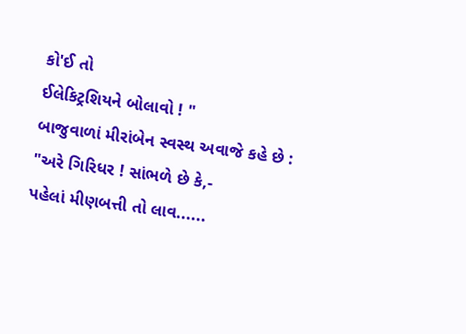કો'ઈ તો
ઈલેકિટ્રશિયને બોલાવો ! "
બાજુવાળાં મીરાંબેન સ્વસ્થ અવાજે કહે છે :
"અરે ગિરિધર ! સાંભળે છે કે,-
પહેલાં મીણબત્તી તો લાવ......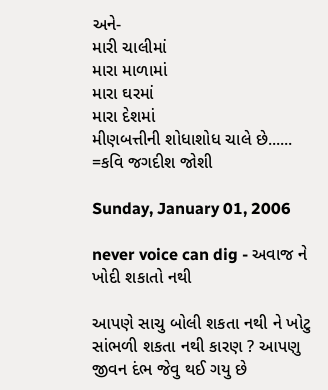અને-
મારી ચાલીમાં
મારા માળામાં
મારા ઘરમાં
મારા દેશમાં
મીણબત્તીની શોધાશોધ ચાલે છે......
=કવિ જગદીશ જોશી

Sunday, January 01, 2006

never voice can dig - અવાજ ને ખોદી શકાતો નથી

આપણે સાચુ બોલી શકતા નથી ને ખોટુ સાંભળી શકતા નથી કારણ ? આપણુ જીવન દંભ જેવુ થઈ ગયુ છે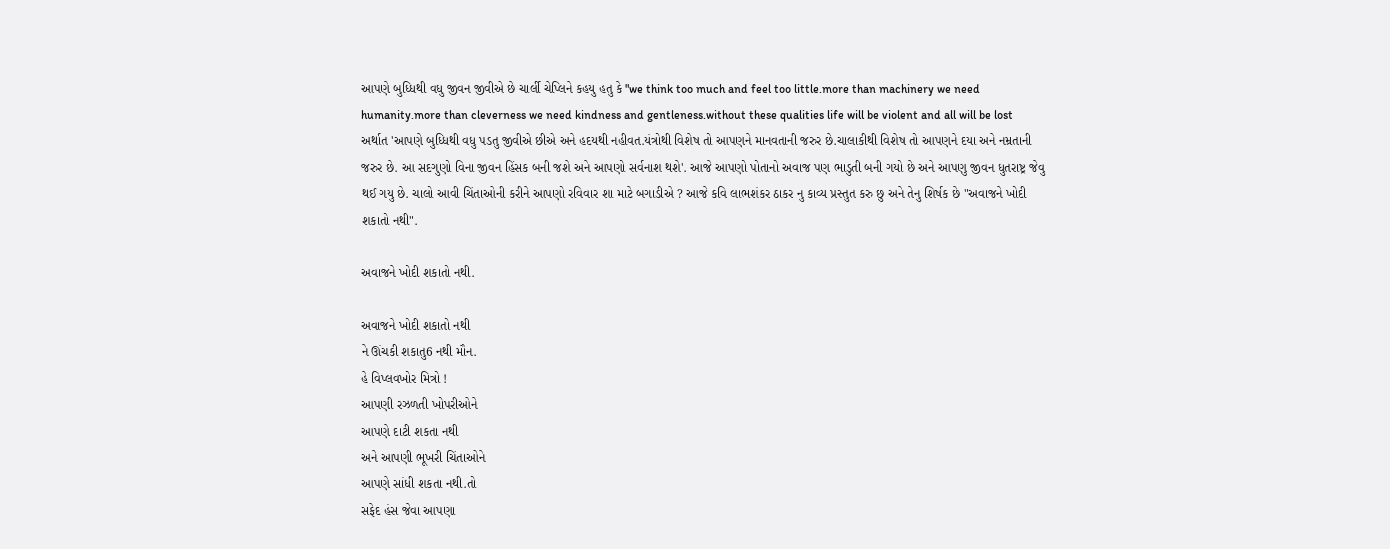આપણે બુધ્ધિથી વધુ જીવન જીવીએ છે ચાર્લી ચેપ્લિને કહયુ હતુ કે "we think too much and feel too little.more than machinery we need humanity.more than cleverness we need kindness and gentleness.without these qualities life will be violent and all will be lost અર્થાત 'આપણે બુધ્ધિથી વધુ પડતુ જીવીએ છીએ અને હદયથી નહીવત.યંત્રોથી વિશેષ તો આપણને માનવતાની જરુર છે.ચાલાકીથી વિશેષ તો આપણને દયા અને નમ્રતાની જરુર છે. આ સદગુણો વિના જીવન હિંસક બની જશે અને આપણો સર્વનાશ થશે'. આજે આપણો પોતાનો અવાજ પણ ભાડુતી બની ગયો છે અને આપણુ જીવન ધુતરાષ્ટ્ર જેવુ થઈ ગયુ છે. ચાલો આવી ચિંતાઓની કરીને આપણો રવિવાર શા માટે બગાડીએ ? આજે કવિ લાભશંકર ઠાકર નુ કાવ્ય પ્રસ્તુત કરુ છુ અને તેનુ શિર્ષક છે "અવાજને ખોદી શકાતો નથી".

અવાજને ખોદી શકાતો નથી.

અવાજને ખોદી શકાતો નથી
ને ઊંચકી શકાતુ6 નથી મૌન.
હે વિપ્લવખોર મિત્રો !
આપણી રઝળતી ખોપરીઓને
આપણે દાટી શકતા નથી
અને આપણી ભૂખરી ચિંતાઓને
આપણે સાંધી શકતા નથી.તો
સફેદ હંસ જેવા આપણા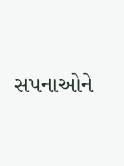સપનાઓને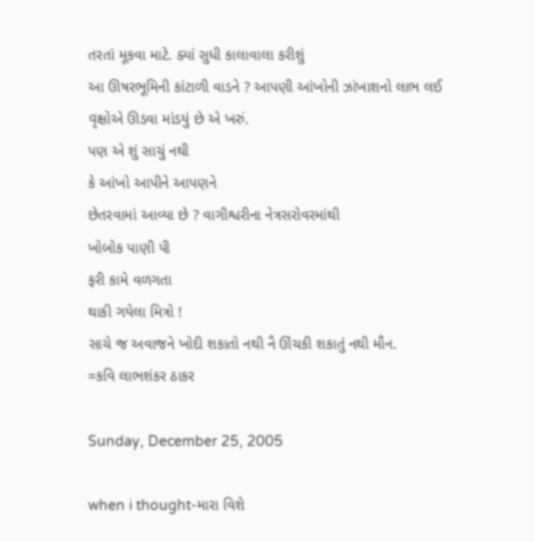તરતાં મૂકવા માટે. ક્યાં સુધી કાલાવાલા કરીશું
આ ઊષરભૂમિની કાંટાળી વાડને ? આપણી આંખોની ઝાંખાશનો લાભ લઈ
વૃક્ષોએ ઊડવા માંડયું છે એ ખરું.
પણ એ શું સાચું નથી
કે આંખો આપીને આપણને
છેતરવામાં આવ્યા છે ? વાગીશ્વરીના નેત્રસરોવરમાંથી
ખોબોક પાણી પી
ફરી કામે વળગતા
થાકી ગયેલા મિત્રો !
સાચે જ અવાજને ખોદી શકાતો નથી નૈ ઊંચકી શકાતું નથી મૌન.
=કવિ લાભશંકર ઠાકર

Sunday, December 25, 2005

when i thought-મારા વિશે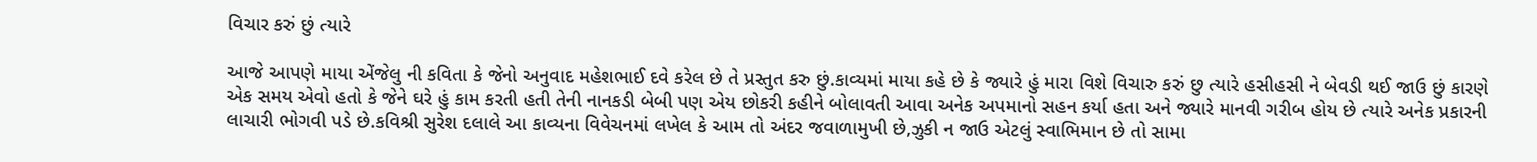વિચાર કરું છું ત્યારે

આજે આપણે માયા એંજેલુ ની કવિતા કે જેનો અનુવાદ મહેશભાઈ દવે કરેલ છે તે પ્રસ્તુત કરુ છું.કાવ્યમાં માયા કહે છે કે જ્યારે હું મારા વિશે વિચારુ કરું છુ ત્યારે હસીહસી ને બેવડી થઈ જાઉ છું કારણે એક સમય એવો હતો કે જેને ઘરે હું કામ કરતી હતી તેની નાનકડી બેબી પણ એય છોકરી કહીને બોલાવતી આવા અનેક અપમાનો સહન કર્યા હતા અને જ્યારે માનવી ગરીબ હોય છે ત્યારે અનેક પ્રકારની લાચારી ભોગવી પડે છે.કવિશ્રી સુરેશ દલાલે આ કાવ્યના વિવેચનમાં લખેલ કે આમ તો અંદર જવાળામુખી છે,ઝુકી ન જાઉ એટલું સ્વાભિમાન છે તો સામા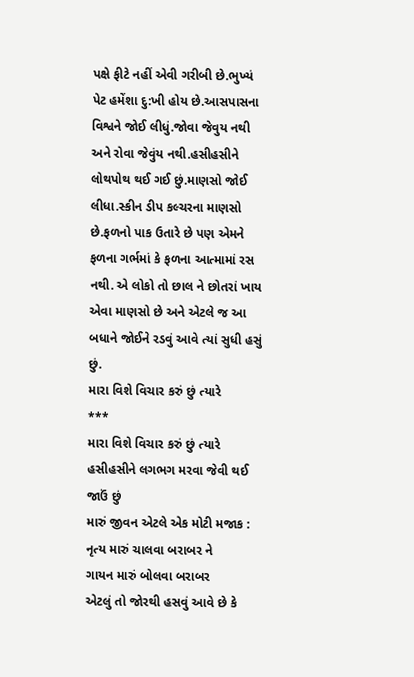પક્ષે ફીટે નહીં એવી ગરીબી છે.ભુખ્યં પેટ હમેંશા દુ:ખી હોય છે.આસપાસના વિશ્વને જોઈ લીધું.જોવા જેવુય નથી અને રોવા જેવુંય નથી.હસીહસીને લોથપોથ થઈ ગઈ છું.માણસો જોઈ લીધા.સ્કીન ડીપ કલ્ચરના માણસો છે.ફળનો પાક ઉતારે છે પણ એમને ફળના ગર્ભમાં કે ફળના આત્મામાં રસ નથી. એ લોકો તો છાલ ને છોતરાં ખાય એવા માણસો છે અને એટલે જ આ બધાને જોઈને રડવું આવે ત્યાં સુધી હસું છું.
મારા વિશે વિચાર કરું છું ત્યારે
***
મારા વિશે વિચાર કરું છું ત્યારે
હસીહસીને લગભગ મરવા જેવી થઈ જાઉં છું
મારું જીવન એટલે એક મોટી મજાક :
નૃત્ય મારું ચાલવા બરાબર ને
ગાયન મારું બોલવા બરાબર
એટલું તો જોરથી હસવું આવે છે કે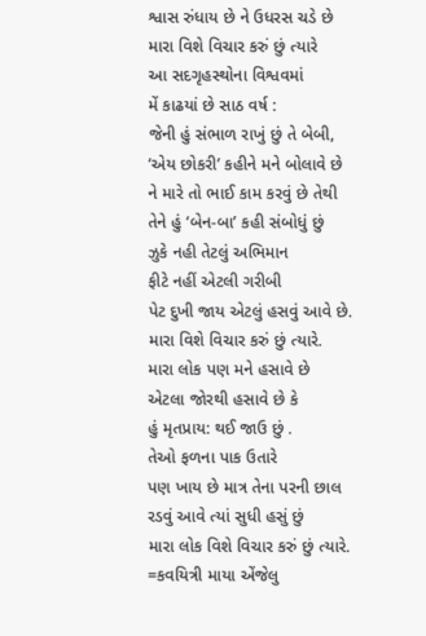શ્વાસ રુંધાય છે ને ઉધરસ ચડે છે
મારા વિશે વિચાર કરું છું ત્યારે
આ સદગૃહસ્થોના વિશ્વવમાં
મેં કાઢયાં છે સાઠ વર્ષ :
જેની હું સંભાળ રાખું છું તે બેબી,
‘એય છોકરી’ કહીને મને બોલાવે છે
ને મારે તો ભાઈ કામ કરવું છે તેથી
તેને હું ‘બેન-બા’ કહી સંબોધું છું
ઝુકે નહી તેટલું અભિમાન
ફીટે નહીં એટલી ગરીબી
પેટ દુખી જાય એટલું હસવું આવે છે.
મારા વિશે વિચાર કરું છું ત્યારે.
મારા લોક પણ મને હસાવે છે
એટલા જોરથી હસાવે છે કે
હું મૃતપ્રાય: થઈ જાઉ છું .
તેઓ ફળના પાક ઉતારે
પણ ખાય છે માત્ર તેના પરની છાલ
રડવું આવે ત્યાં સુધી હસું છું
મારા લોક વિશે વિચાર કરું છું ત્યારે.
=કવયિત્રી માયા એંજેલુ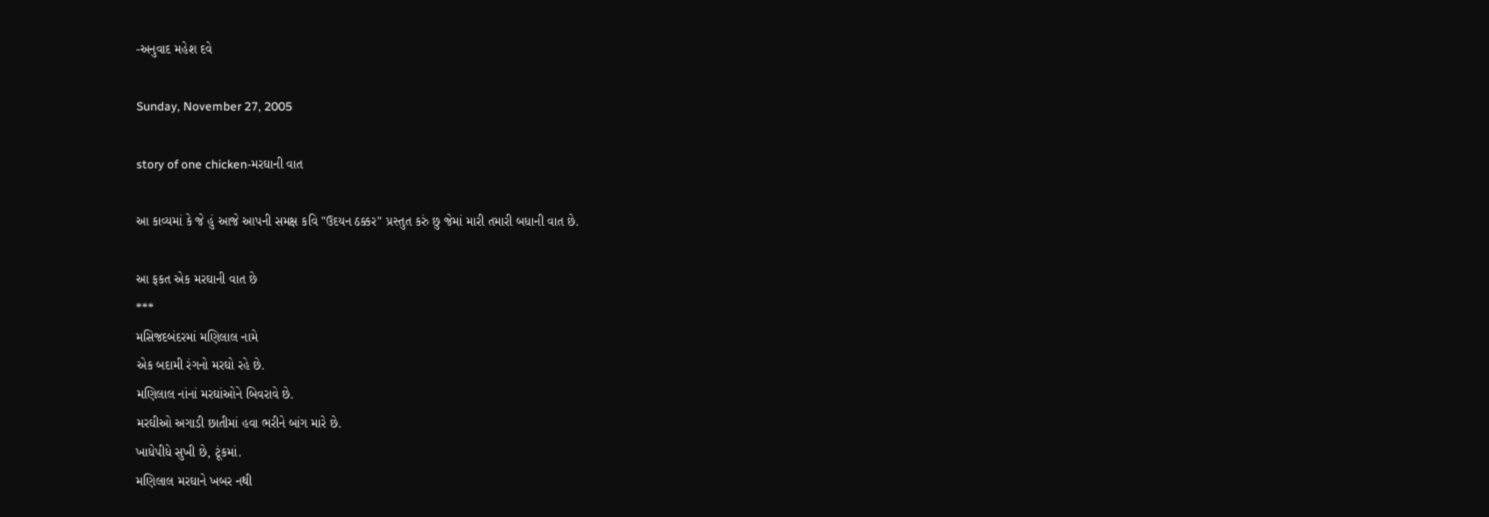-અનુવાદ મહેશ દવે

Sunday, November 27, 2005

story of one chicken-મરઘાની વાત

આ કાવ્યમાં કે જે હું આજે આપની સમક્ષ કવિ "ઉદયન ઠક્કર" પ્રસ્તુત કરું છુ જેમાં મારી તમારી બધાની વાત છે.

આ ફકત એક મરઘાની વાત છે
***
મસિજદબંદરમાં મણિલાલ નામે
એક બદામી રંગનો મરઘો રહે છે.
મણિલાલ નાંનાં મરઘાંઓને બિવરાવે છે.
મરઘીઓ અગાડી છાતીમાં હવા ભરીને બાંગ મારે છે.
ખાધેપીધે સુખી છે, ટૂંકમાં.
મણિલાલ મરઘાને ખબર નથી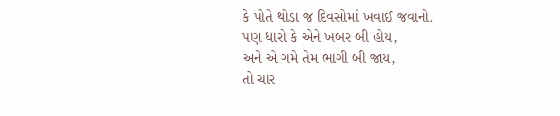કે પોતે થોડા જ દિવસોમાં ખવાઈ જવાનો.
પણ ધારો કે એને ખબર બી હોય,
અને એ ગમે તેમ ભાગી બી જાય,
તો ચાર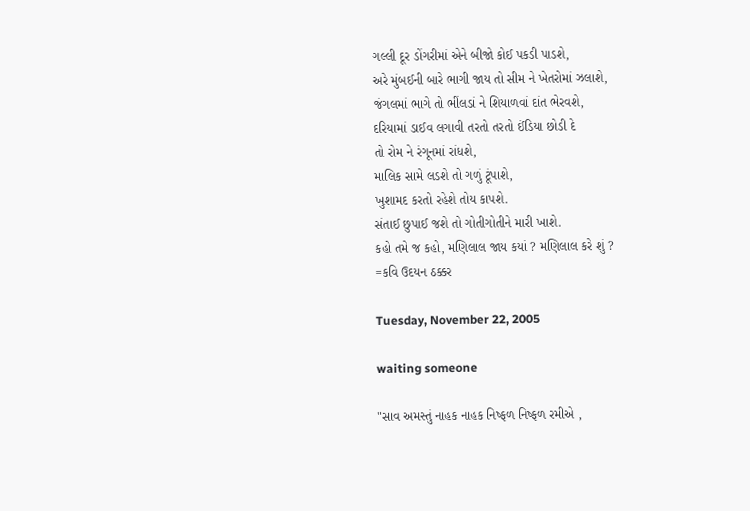ગલ્લી દૂર ડોંગરીમાં એને બીજો કોઈ પકડી પાડશે,
અરે મુંબઈની બારે ભાગી જાય તો સીમ ને ખેતરોમાં ઝલાશે,
જંગલમાં ભાગે તો ભીંલડાં ને શિયાળવાં દાંત ભેરવશે,
દરિયામાં ડાઈવ લગાવી તરતો તરતો ઈંડિયા છોડી દે
તો રોમ ને રંગૂનમાં રાંધશે,
માલિક સામે લડશે તો ગળું ટૂંપાશે,
ખુશામદ કરતો રહેશે તોય કાપશે.
સંતાઈ છુપાઈ જશે તો ગોતીગોતીને મારી ખાશે.
કહો તમે જ કહો, મણિલાલ જાય કયાં ? મણિલાલ કરે શું ?
=કવિ ઉદયન ઠક્કર

Tuesday, November 22, 2005

waiting someone

"સાવ અમસ્તું નાહક નાહક નિષ્ફળ નિષ્ફળ રમીએ ,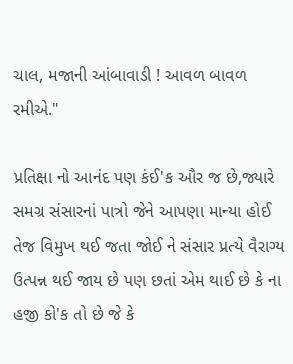ચાલ, મજાની આંબાવાડી ! આવળ બાવળ રમીએ."

પ્રતિક્ષા નો આનંદ પણ કંઈ'ક ઔર જ છે,જ્યારે સમગ્ર સંસારનાં પાત્રો જેને આપણા માન્યા હોઈ તેજ વિમુખ થઈ જતા જોઈ ને સંસાર પ્રત્યે વૈરાગ્ય ઉત્પન્ન થઈ જાય છે પણ છતાં એમ થાઈ છે કે ના હજી કો'ક તો છે જે કે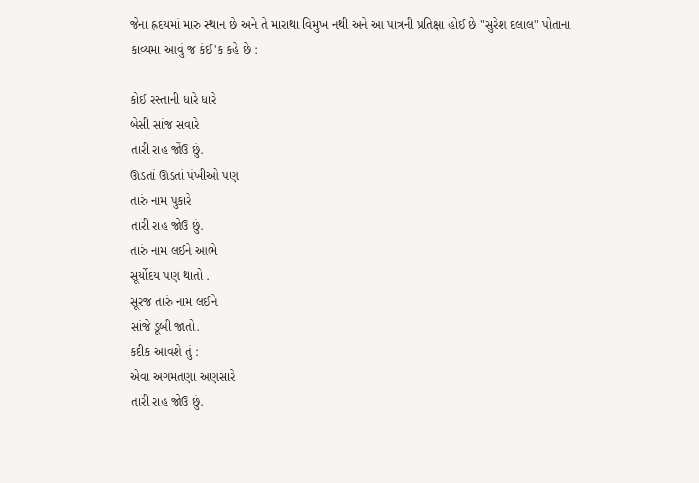જેના હ્રદયમાં મારુ સ્થાન છે અને તે મારાથા વિમુખ નથી અને આ પાત્રની પ્રતિક્ષા હોઈ છે "સુરેશ દલાલ" પોતાના કાવ્યમા આવું જ કંઈ'ક કહે છે :

કોઈ રસ્તાની ધારે ધારે
બેસી સાંજ સવારે
તારી રાહ જોંઉ છું.
ઊડતાં ઊડતાં પંખીઓ પણ
તારું નામ પુકારે
તારી રાહ જોઉ છું.
તારું નામ લઈને આભે
સૂર્યોદય પણ થાતો .
સૂરજ તારું નામ લઈને
સાંજે ડૂબી જાતો.
કદીક આવશે તું :
એવા અગમતણા અણસારે
તારી રાહ જોઉ છું.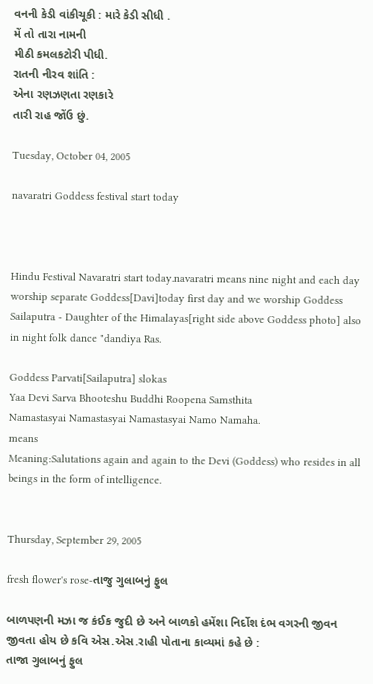વનની કેડી વાંકીચૂકી : મારે કેડી સીધી .
મેં તો તારા નામની
મીઠી કમલકટોરી પીધી.
રાતની નીરવ શાંતિ :
એના રણઝણતા રણકારે
તારી રાહ જોંઉ છું.

Tuesday, October 04, 2005

navaratri Goddess festival start today



Hindu Festival Navaratri start today.navaratri means nine night and each day worship separate Goddess[Davi]today first day and we worship Goddess Sailaputra - Daughter of the Himalayas[right side above Goddess photo] also in night folk dance "dandiya Ras.

Goddess Parvati[Sailaputra] slokas
Yaa Devi Sarva Bhooteshu Buddhi Roopena Samsthita
Namastasyai Namastasyai Namastasyai Namo Namaha.
means
Meaning:Salutations again and again to the Devi (Goddess) who resides in all beings in the form of intelligence.


Thursday, September 29, 2005

fresh flower's rose-તાજુ ગુલાબનું ફુલ

બાળપણની મઝા જ કંઈક જુદી છે અને બાળકો હમેંશા નિર્દોશ દંભ વગરની જીવન જીવતા હોય છે કવિ એસ.એસ.રાહી પોતાના કાવ્યમાં કહે છે :
તાજા ગુલાબનું ફુલ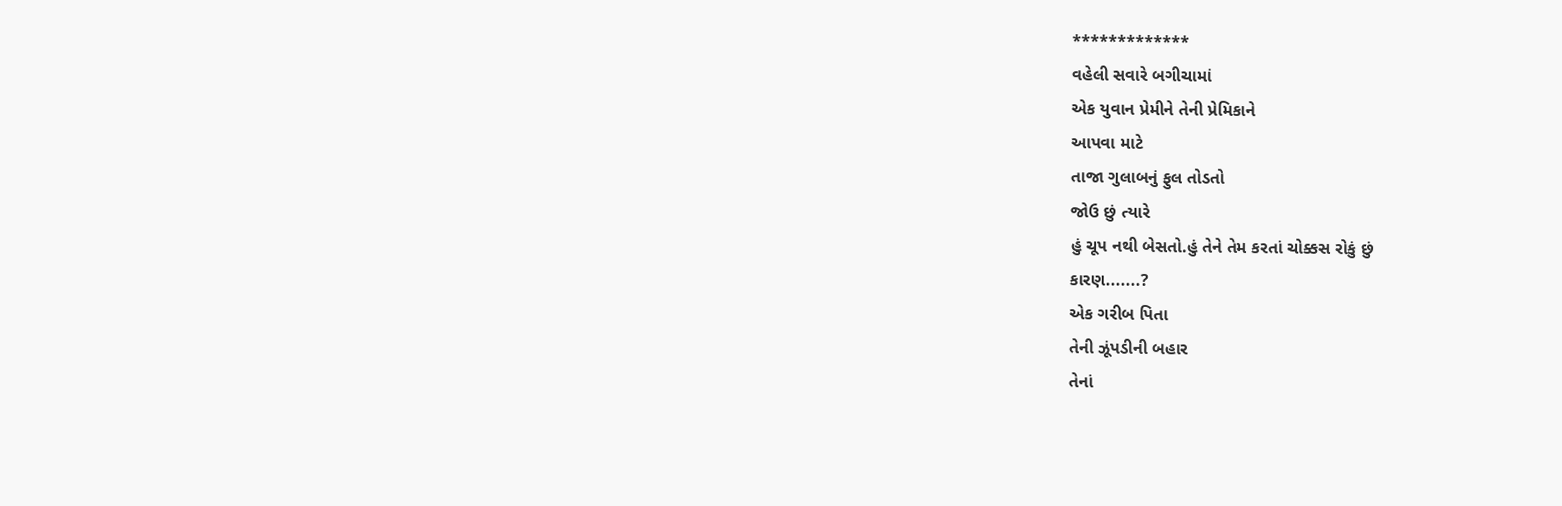*************
વહેલી સવારે બગીચામાં
એક યુવાન પ્રેમીને તેની પ્રેમિકાને
આપવા માટે
તાજા ગુલાબનું ફુલ તોડતો
જોઉ છું ત્યારે
હું ચૂપ નથી બેસતો.હું તેને તેમ કરતાં ચોક્કસ રોકું છું
કારણ.......?
એક ગરીબ પિતા
તેની ઝૂંપડીની બહાર
તેનાં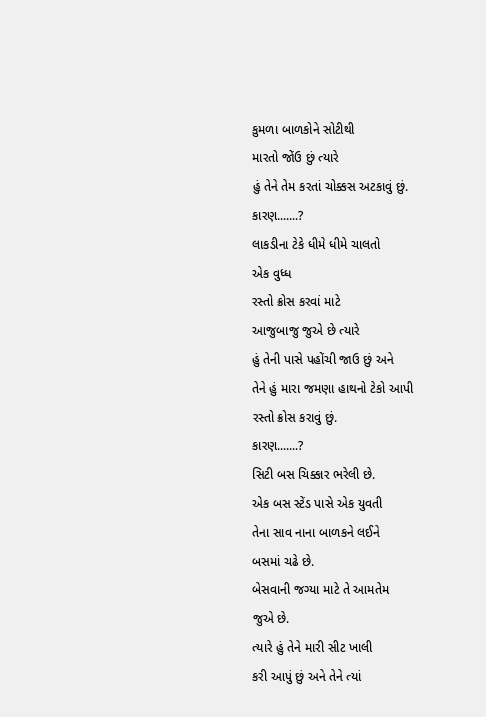કુમળા બાળકોને સોટીથી
મારતો જોંઉ છું ત્યારે
હું તેને તેમ કરતાં ચોક્કસ અટકાવું છું.
કારણ.......?
લાકડીના ટેકે ધીમે ધીમે ચાલતો
એક વુધ્ધ
રસ્તો ક્રોસ કરવાં માટે
આજુબાજુ જુએ છે ત્યારે
હું તેની પાસે પહોંચી જાઉ છું અને
તેને હું મારા જમણા હાથનો ટેકો આપી
રસ્તો ક્રોસ કરાવું છું.
કારણ.......?
સિટી બસ ચિક્કાર ભરેલી છે.
એક બસ સ્ટેંડ પાસે એક યુવતી
તેના સાવ નાના બાળકને લઈને
બસમાં ચઢે છે.
બેસવાની જગ્યા માટે તે આમતેમ
જુએ છે.
ત્યારે હું તેને મારી સીટ ખાલી
કરી આપું છું અને તેને ત્યાં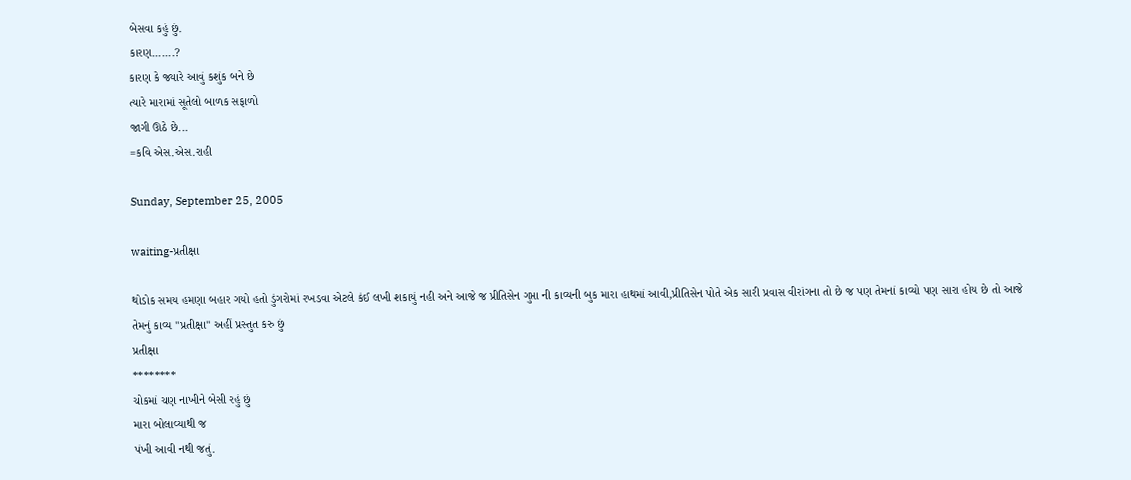બેસવા કહું છું.
કારણ.......?
કારણ કે જ્યારે આવું કશુંક બને છે
ત્યારે મારામાં સૂતેલો બાળક સફાળો
જાગી ઊઠે છે...
=કવિ એસ.એસ.રાહી

Sunday, September 25, 2005

waiting-પ્રતીક્ષા

થોડોક સમય હમણા બહાર ગયો હતો ડુંગરોમાં રખડવા એટલે કંઈ લખી શકાયું નહી અને આજે જ પ્રીતિસેન ગુપ્તા ની કાવ્યની બુક મારા હાથમાં આવી,પ્રીતિસેન પોતે એક સારી પ્રવાસ વીરાંગના તો છે જ પણ તેમનાં કાવ્યો પણ સારા હોય છે તો આજે તેમનું કાવ્ય "પ્રતીક્ષા" અહીં પ્રસ્તુત કરુ છું
પ્રતીક્ષા
********
ચોકમાં ચણ નાખીને બેસી રહું છું
મારા બોલાવ્યાથી જ
પંખી આવી નથી જતું.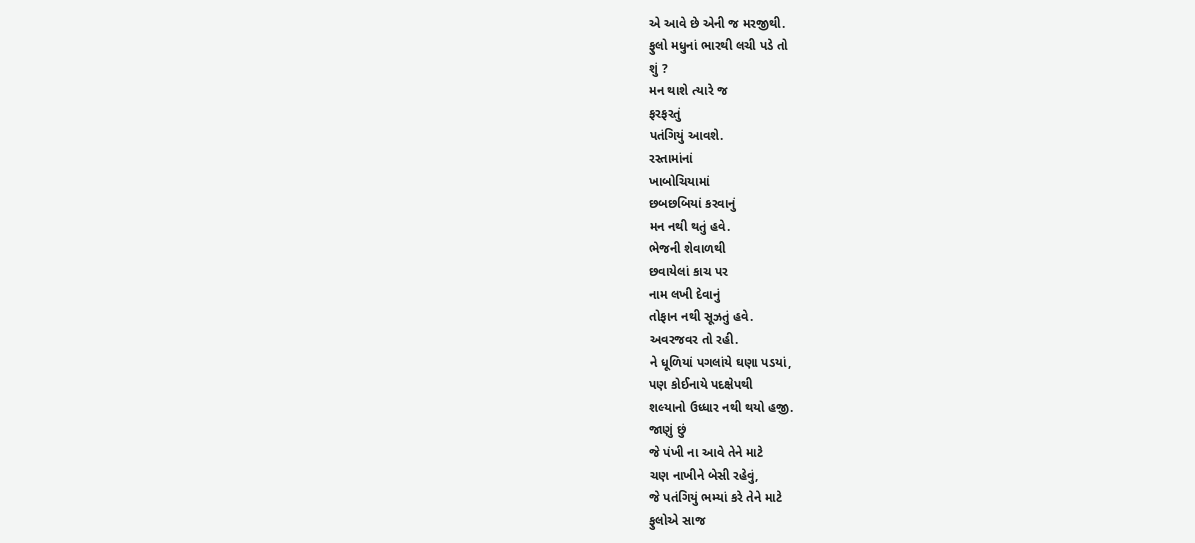એ આવે છે એની જ મરજીથી.
ફુલો મધુનાં ભારથી લચી પડે તો
શું ?
મન થાશે ત્યારે જ
ફરફરતું
પતંગિયું આવશે.
રસ્તામાંનાં
ખાબોચિયામાં
છબછબિયાં કરવાનું
મન નથી થતું હવે.
ભેજની શેવાળથી
છવાયેલાં કાચ પર
નામ લખી દેવાનું
તોફાન નથી સૂઝતું હવે.
અવરજવર તો રહી.
ને ધૂળિયાં પગલાંયે ઘણા પડયાં,
પણ કોઈનાયે પદક્ષેપથી
શલ્યાનો ઉધ્ધાર નથી થયો હજી.
જાણું છું
જે પંખી ના આવે તેને માટે
ચણ નાખીને બેસી રહેવું,
જે પતંગિયું ભમ્યાં કરે તેને માટે
ફુલોએ સાજ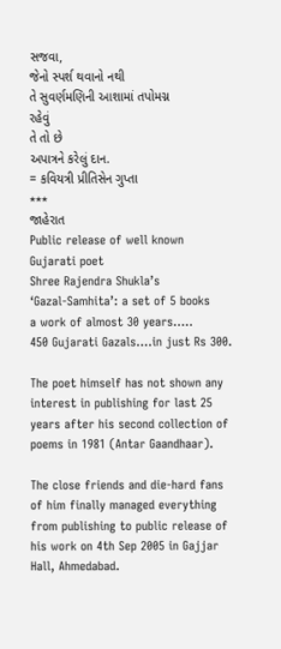સજવા,
જેનો સ્પર્શ થવાનો નથી
તે સુવર્ણમણિની આશામાં તપોમગ્ન
રહેવું
તે તો છે
અપાત્રને કરેલું દાન.
= કવિયત્રી પ્રીતિસેન ગુપ્તા
***
જાહેરાત
Public release of well known Gujarati poet
Shree Rajendra Shukla’s
‘Gazal-Samhita’: a set of 5 books
a work of almost 30 years…..
450 Gujarati Gazals….in just Rs 300.

The poet himself has not shown any interest in publishing for last 25 years after his second collection of poems in 1981 (Antar Gaandhaar).

The close friends and die-hard fans of him finally managed everything from publishing to public release of his work on 4th Sep 2005 in Gajjar Hall, Ahmedabad.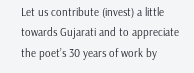Let us contribute (invest) a little towards Gujarati and to appreciate the poet’s 30 years of work by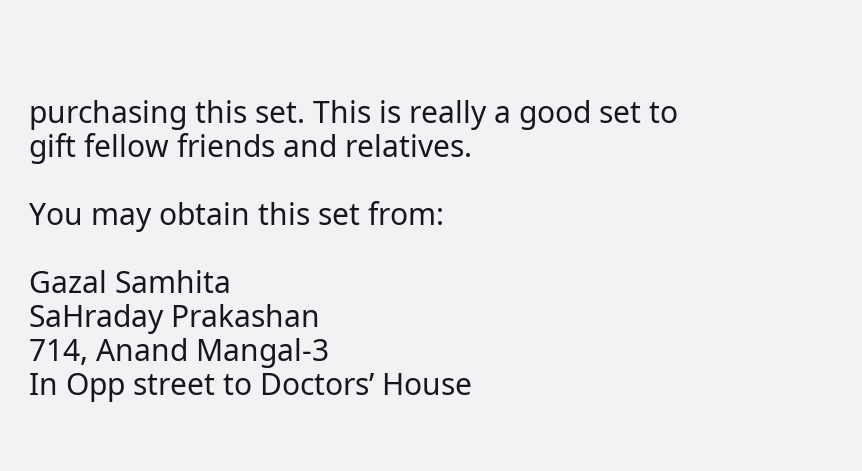purchasing this set. This is really a good set to gift fellow friends and relatives.

You may obtain this set from:

Gazal Samhita
SaHraday Prakashan
714, Anand Mangal-3
In Opp street to Doctors’ House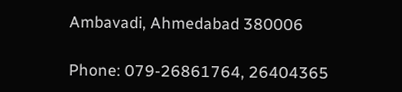Ambavadi, Ahmedabad 380006

Phone: 079-26861764, 26404365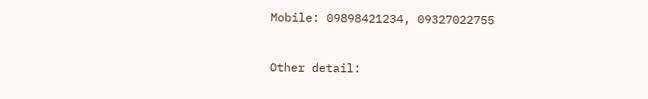Mobile: 09898421234, 09327022755


Other detail: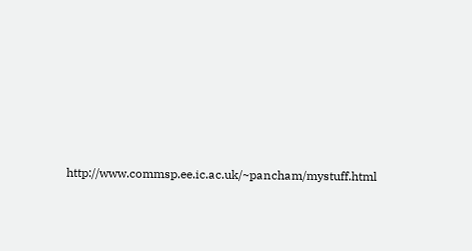http://www.commsp.ee.ic.ac.uk/~pancham/mystuff.html